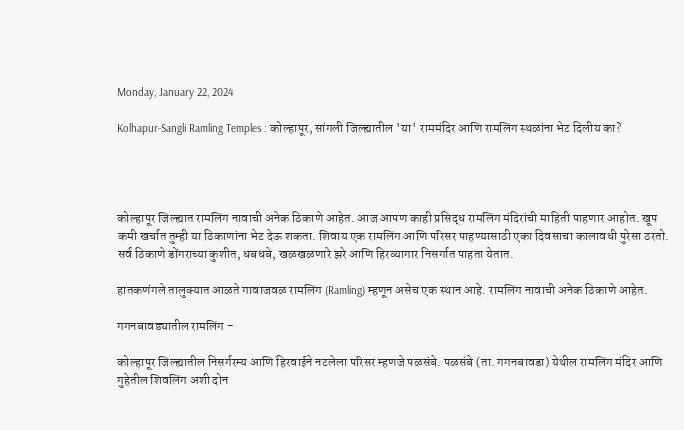Monday, January 22, 2024

Kolhapur-Sangli Ramling Temples : कोल्हापूर, सांगली जिल्ह्यातील 'या' राममंदिर आणि रामलिंग स्थळांना भेट दिलीय का?




कोल्हापूर जिल्ह्यात रामलिंग नावाची अनेक ठिकाणे आहेत. आज आपण काही प्रसिद्ध रामलिंग मंदिरांची माहिती पाहणार आहोत. खूप कमी खर्चात तुम्ही या ठिकाणांना भेट देऊ शकता. शिवाय एक रामलिंग आणि परिसर पाहण्यासाठी एका दिवसाचा कालावधी पुरेसा ठरतो. सर्व ठिकाणे डोंगराच्या कुशीत, धबधबे, खळखळणारे झरे आणि हिरव्यागार निसर्गात पाहता येतात.

हातकणंगले तालुक्यात आळते गावाजवळ रामलिंग (Ramling) म्हणून असेच एक स्थान आहे. रामलिंग नावाची अनेक ठिकाणे आहेत.

गगनबावड्यातील रामलिंग -

कोल्हापूर जिल्ह्यातील निसर्गरम्य आणि हिरवाईने नटलेला परिसर म्हणजे पळसंबे. पळसंबे (ता. गगनबावडा) येथील रामलिंग मंदिर आणि गुहेतील शिवलिंग अशी दोन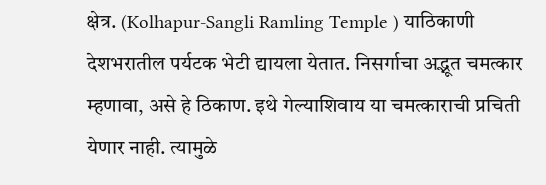क्षेत्र. (Kolhapur-Sangli Ramling Temple ) याठिकाणी देशभरातील पर्यटक भेटी द्यायला येतात. निसर्गाचा अद्भूत चमत्कार म्हणावा, असे हे ठिकाण. इथे गेल्याशिवाय या चमत्काराची प्रचिती येणार नाही. त्यामुळे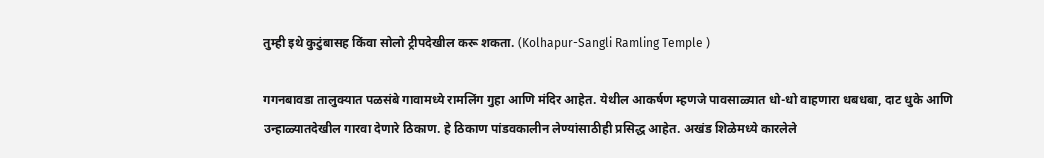तुम्ही इथे कुटुंबासह किंवा सोलो ट्रीपदेखील करू शकता. (Kolhapur-Sangli Ramling Temple )

गगनबावडा तालुक्यात पळसंबे गावामध्ये रामलिंग गुहा आणि मंदिर आहेत. येथील आकर्षण म्हणजे पावसाळ्यात धो-धो वाहणारा धबधबा, दाट धुके आणि उन्हाळ्यातदेखील गारवा देणारे ठिकाण. हे ठिकाण पांडवकालीन लेण्यांसाठीही प्रसिद्ध आहेत. अखंड शिळेमध्ये कारलेले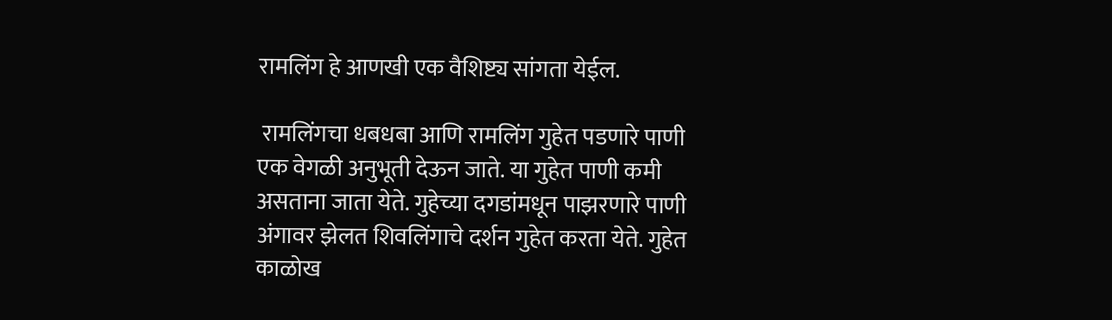रामलिंग हे आणखी एक वैशिष्ट्य सांगता येईल.

 रामलिंगचा धबधबा आणि रामलिंग गुहेत पडणारे पाणी एक वेगळी अनुभूती देऊन जाते. या गुहेत पाणी कमी असताना जाता येते. गुहेच्या दगडांमधून पाझरणारे पाणी अंगावर झेलत शिवलिंगाचे दर्शन गुहेत करता येते. गुहेत काळोख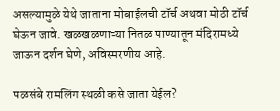असल्यामुळे येथे जाताना मोबाईलची टॉर्च अथवा मोठी टॉर्च घेऊन जावे. खळखळणाऱ्या नितळ पाण्यातून मंदिरामध्ये जाऊन दर्शन घेणे, अविस्मरणीय आहे.

पळसंबे रामलिंग स्थळी कसे जाता येईल?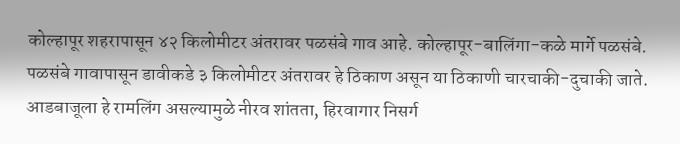कोल्हापूर शहरापासून ४२ किलोमीटर अंतरावर पळसंबे गाव आहे. कोल्हापूर-बालिंगा-कळे मार्गे पळसंबे. पळसंबे गावापासून डावीकडे ३ किलोमीटर अंतरावर हे ठिकाण असून या ठिकाणी चारचाकी-दुचाकी जाते. आडबाजूला हे रामलिंग असल्यामुळे नीरव शांतता, हिरवागार निसर्ग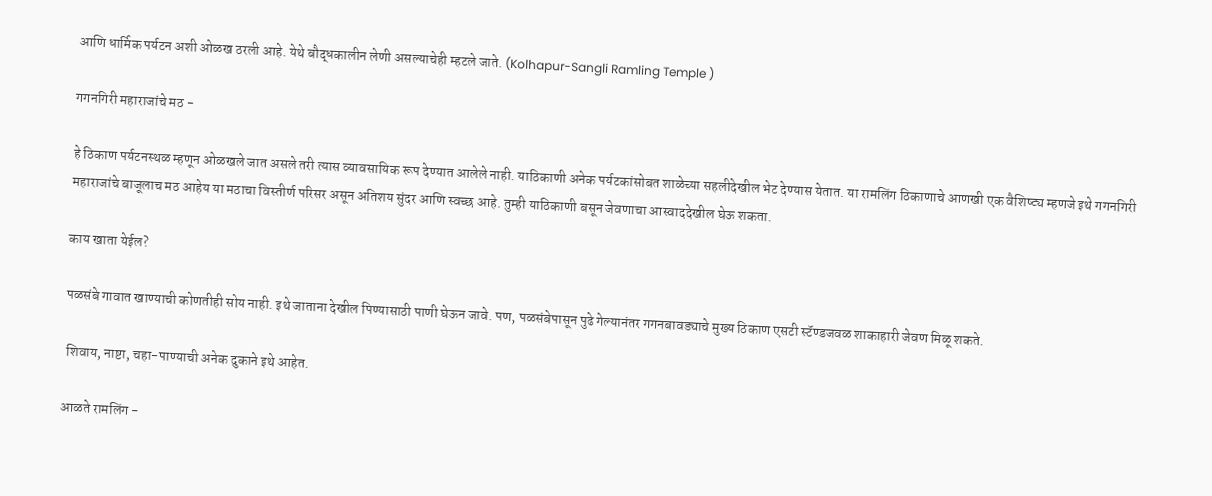आणि धार्मिक पर्यटन अशी ओळख ठरली आहे. येथे बौद्धकालीन लेणी असल्याचेही म्हटले जाते. (Kolhapur-Sangli Ramling Temple )

गगनगिरी महाराजांचे मठ -

हे ठिकाण पर्यटनस्थळ म्हणून ओळखले जात असले तरी त्यास व्यावसायिक रूप देण्यात आलेले नाही. याठिकाणी अनेक पर्यटकांसोबत शाळेच्या सहलीदेखील भेट देण्यास येतात. या रामलिंग ठिकाणाचे आणखी एक वैशिष्ट्य म्हणजे इथे गगनगिरी महाराजांचे बाजूलाच मठ आहेय या मठाचा विस्तीर्ण परिसर असून अतिशय सुंदर आणि स्वच्छ आहे. तुम्ही याठिकाणी बसून जेवणाचा आस्वाददेखील घेऊ शकता.

काय खाता येईल?

पळसंबे गावात खाण्याची कोणतीही सोय नाही. इथे जाताना देखील पिण्यासाठी पाणी घेऊन जावे. पण, पळसंबेपासून पुढे गेल्यानंतर गगनबावड्याचे मुख्य ठिकाण एसटी स्टॅण्डजवळ शाकाहारी जेवण मिळू शकते.

 शिवाय, नाष्टा, चहा-पाण्याची अनेक दुकाने इथे आहेत.

आळते रामलिंग -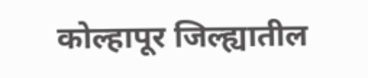कोल्हापूर जिल्ह्यातील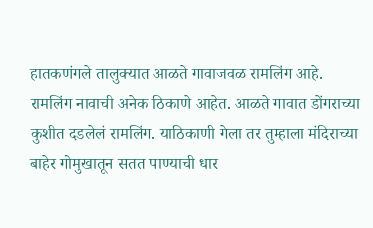हातकणंगले तालुक्यात आळते गावाजवळ रामलिंग आहे. रामलिंग नावाची अनेक ठिकाणे आहेत. आळते गावात डोंगराच्या कुशीत दडलेलं रामलिंग. याठिकाणी गेला तर तुम्हाला मंदिराच्या बाहेर गोमुखातून सतत पाण्याची धार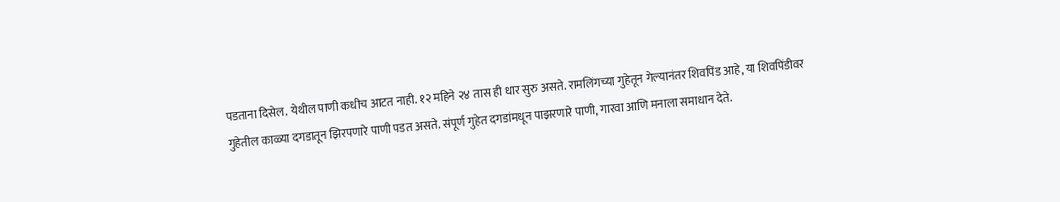पडताना दिसेल. येथील पाणी कधीच आटत नाही. १२ महिने २४ तास ही धार सुरु असते. रामलिंगच्या गुहेतून गेल्यानंतर शिवपिंड आहे, या शिवपिंडीवर गुहेतील काळ्या दगडातून झिरपणारे पाणी पडत असते. संपूर्ण गुहेत दगडांमधून पाझरणारे पाणी, गारवा आणि मनाला समाधान देते.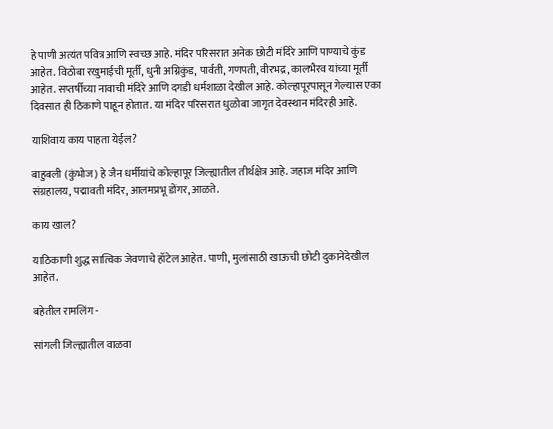हे पाणी अत्यंत पवित्र आणि स्वच्छ आहे. मंदिर परिसरात अनेक छोटी मंदिरे आणि पाण्याचे कुंड आहेत. विठोबा रखुमाईची मूर्ती, धुनी अग्निकुंड, पार्वती, गणपती, वीरभद्र, कालभैरव यांच्या मूर्ती आहेत. सप्तर्षीच्या नावाची मंदिरे आणि दगडी धर्मशाळा देखील आहे. कोल्हापूरपासून गेल्यास एका दिवसात ही ठिकाणे पाहून होतात. या मंदिर परिसरात धुळोबा जागृत देवस्थान मंदिरही आहे.

याशिवाय काय पाहता येईल?

बाहुबली (कुंभोज) हे जैन धर्मीयांचे कोल्हापूर जिल्ह्यातील तीर्थक्षेत्र आहे. जहाज मंदिर आणि संग्रहालय, पद्मावती मंदिर, आलमप्रभू डोंगर, आळते.

काय खाल?

याठिकाणी शुद्ध सात्विक जेवणाचे हॉटेल आहेत. पाणी, मुलांसाठी खाऊची छोटी दुकानेदेखील आहेत.

बहेतील रामलिंग -

सांगली जिल्ह्यातील वाळवा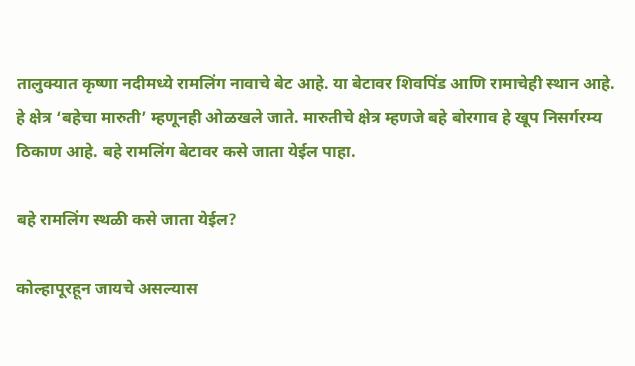तालुक्यात कृष्णा नदीमध्ये रामलिंग नावाचे बेट आहे. या बेटावर शिवपिंड आणि रामाचेही स्थान आहे. हे क्षेत्र ‘बहेचा मारुती’ म्हणूनही ओ‍ळखले जाते. मारुतीचे क्षेत्र म्हणजे बहे बोरगाव हे खूप निसर्गरम्य ठिकाण आहे. बहे रामलिंग बेटावर कसे जाता येईल पाहा.

बहे रामलिंग स्थळी कसे जाता येईल?

कोल्हापूरहून जायचे असल्यास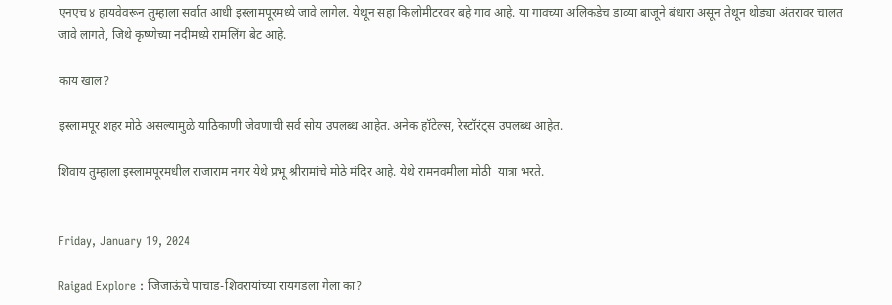एनएच ४ हायवेवरून तुम्हाला सर्वात आधी इस्लामपूरमध्ये जावे लागेल. येथून सहा किलोमीटरवर बहे गाव आहे. या गावच्या अलिकडेच डाव्या बाजूने बंधारा असून तेथून थोड्या अंतरावर चालत जावे लागते, जिथे कृष्णेच्या नदीमध्य़े रामलिंग बेट आहे.

काय खाल?

इस्लामपूर शहर मोठे असल्यामुळे याठिकाणी जेवणाची सर्व सोय उपलब्ध आहेत. अनेक हॉटेल्स, रेस्टॉरंट्स उपलब्ध आहेत.

शिवाय तुम्हाला इस्लामपूरमधील राजाराम नगर येथे प्रभू श्रीरामांचे मोठे मंदिर आहे. येथे रामनवमीला मोठी  यात्रा भरते.


Friday, January 19, 2024

Raigad Explore : जिजाऊंचे पाचाड-शिवरायांच्या रायगडला गेला का?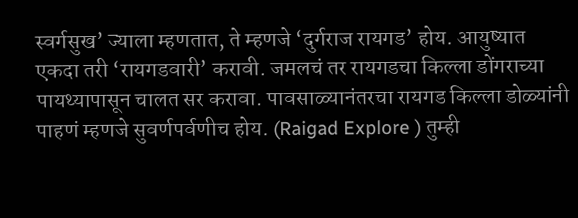स्वर्गसुख’ ज्याला म्हणतात, ते म्हणजे ‘दुर्गराज रायगड’ होय. आयुष्यात एकदा तरी ‘रायगडवारी’ करावी. जमलचं तर रायगडचा किल्ला डोंगराच्या पायथ्यापासून चालत सर करावा. पावसाळ्यानंतरचा रायगड किल्ला डोळ्यांनी पाहणं म्हणजे सुवर्णपर्वणीच होय. (Raigad Explore ) तुम्ही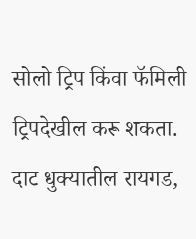सोलो ट्रिप किंवा फॅमिली ट्रिपदेखील करू शकता. दाट धुक्यातील रायगड,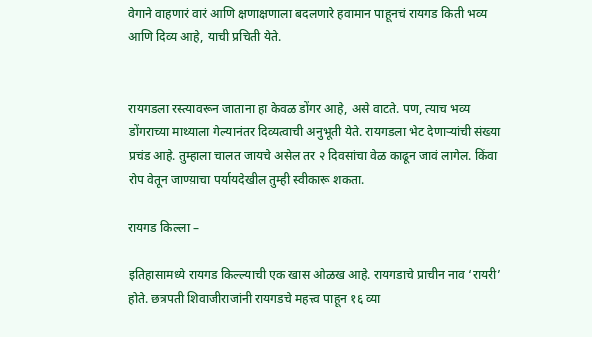वेगाने वाहणारं वारं आणि क्षणाक्षणाला बदलणारे हवामान पाहूनचं रायगड किती भव्य आणि दिव्य आहे, याची प्रचिती येते.


रायगडला रस्त्यावरून जाताना हा केवळ डोंगर आहे, असे वाटते. पण, त्याच भव्य डोंगराच्या माथ्याला गेल्यानंतर दिव्यत्वाची अनुभूती येते. रायगडला भेट देणाऱ्यांची संख्या प्रचंड आहे. तुम्हाला चालत जायचे असेल तर २ दिवसांचा वेळ काढून जावं लागेल. किंवा रोप वेतून जाण्य़ाचा पर्यायदेखील तुम्ही स्वीकारू शकता.

रायगड किल्ला –

इतिहासामध्ये रायगड किल्ल्याची एक खास ओळख आहे. रायगडाचे प्राचीन नाव ‘रायरी’ होते. छत्रपती शिवाजीराजांनी रायगडचे महत्त्व पाहून १६ व्या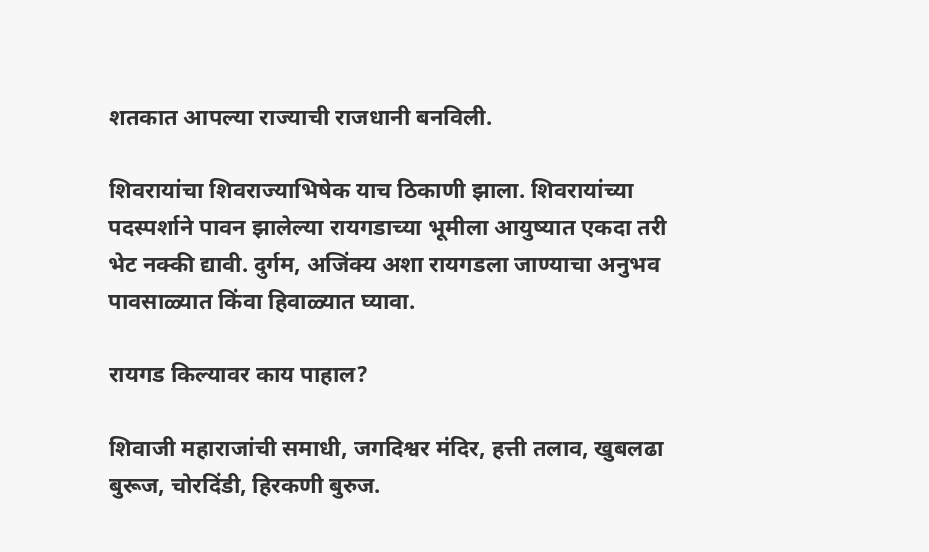शतकात आपल्या राज्याची राजधानी बनविली.

शिवरायांचा शिवराज्याभिषेक याच ठिकाणी झाला. शिवरायांच्या पदस्पर्शाने पावन झालेल्या रायगडाच्या भूमीला आयुष्यात एकदा तरी भेट नक्की द्यावी. दुर्गम, अजिंक्य अशा रायगडला जाण्याचा अनुभव पावसाळ्यात किंवा हिवाळ्यात घ्यावा.

रायगड किल्यावर काय पाहाल?

शिवाजी महाराजांची समाधी, जगदिश्वर मंदिर, हत्ती तलाव, खुबलढा बुरूज, चोरदिंडी, हिरकणी बुरुज.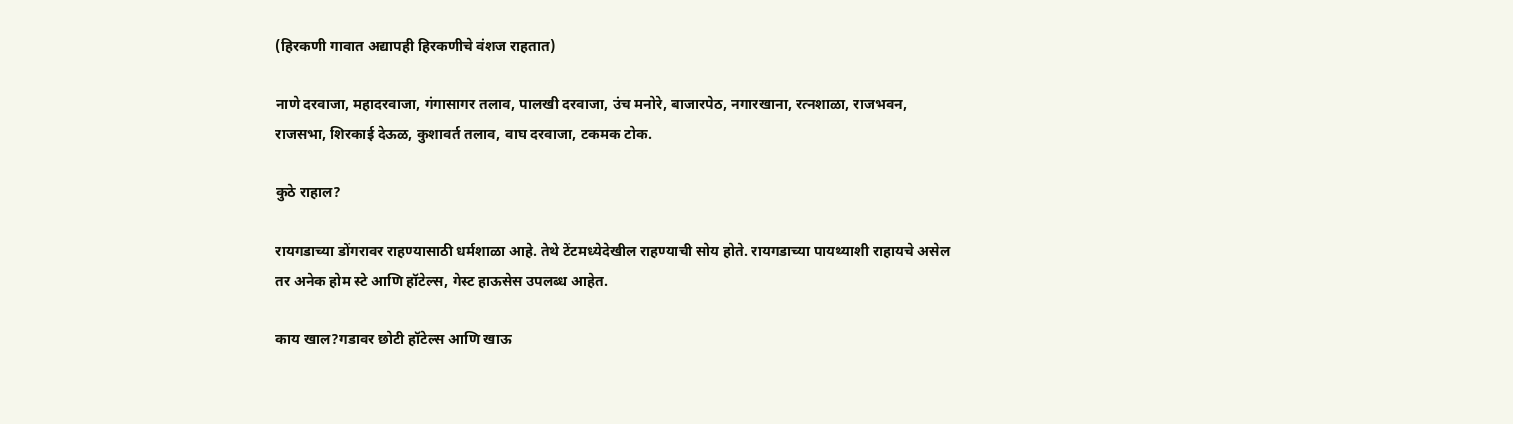(हिरकणी गावात अद्यापही हिरकणीचे वंशज राहतात)

नाणे दरवाजा, महादरवाजा, गंगासागर तलाव, पालखी दरवाजा, उंच मनोरे, बाजारपेठ, नगारखाना, रत्नशाळा, राजभवन, राजसभा, शिरकाई देऊळ, कुशावर्त तलाव, वाघ दरवाजा, टकमक टोक.

कुठे राहाल?

रायगडाच्या डोंगरावर राहण्यासाठी धर्मशाळा आहे. तेथे टेंटमध्येदेखील राहण्याची सोय होते. रायगडाच्या पायथ्याशी राहायचे असेल तर अनेक होम स्टे आणि हॉटेल्स, गेस्ट हाऊसेस उपलब्ध आहेत.

काय खाल?गडावर छोटी हॉटेल्स आणि खाऊ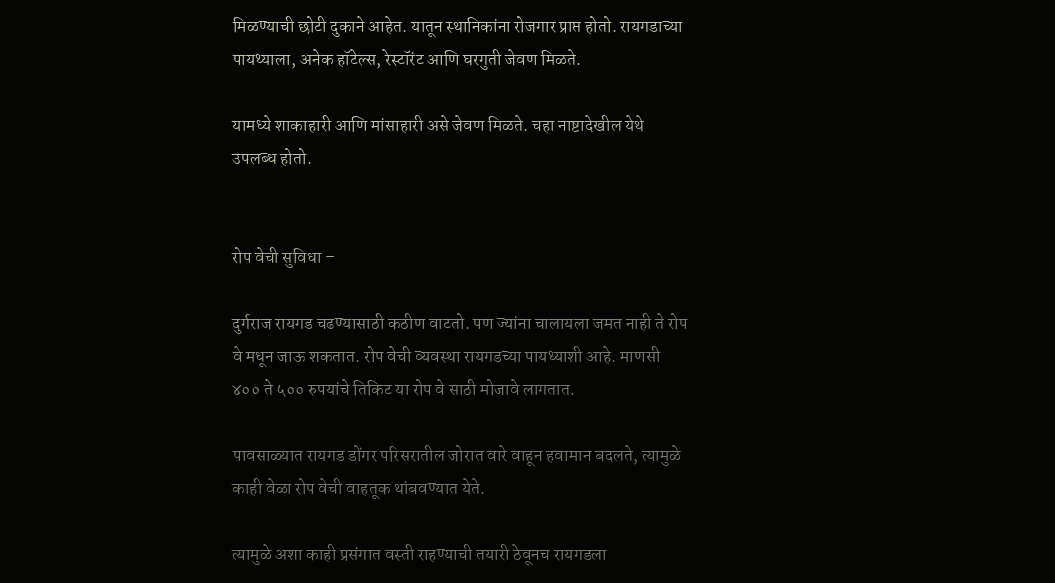मिळण्याची छोटी दुकाने आहेत. यातून स्थानिकांना रोजगार प्राप्त होतो. रायगडाच्या पायथ्याला, अनेक हॉटेल्स, रेस्टॉरंट आणि घरगुती जेवण मिळते.

यामध्ये शाकाहारी आणि मांसाहारी असे जेवण मिळते. चहा नाष्टादेखील येथे उपलब्ध होतो.


रोप वेची सुविधा –

दुर्गराज रायगड चढण्यासाठी कठीण वाटतो. पण ज्यांना चालायला जमत नाही ते रोप वे मधून जाऊ शकतात. रोप वेची व्यवस्था रायगडच्या पायथ्याशी आहे. माणसी ४०० ते ५०० रुपयांचे तिकिट या रोप वे साठी मोजावे लागतात.

पावसाळ्यात रायगड डोंगर परिसरातील जोरात वारे वाहून हवामान बदलते, त्यामुळे काही वेळा रोप वेची वाहतूक थांबवण्यात येते.

त्यामुळे अशा काही प्रसंगात वस्ती राहण्याची तयारी ठेवूनच रायगडला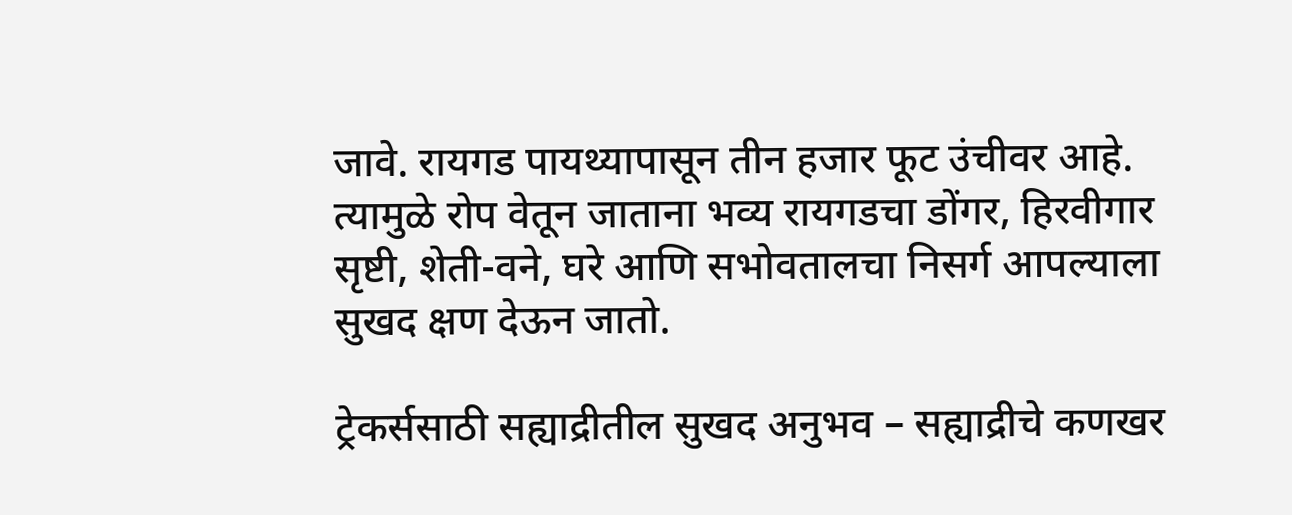जावे. रायगड पायथ्यापासून तीन हजार फूट उंचीवर आहे. त्यामुळे रोप वेतून जाताना भव्य रायगडचा डोंगर, हिरवीगार सृष्टी, शेती-वने, घरे आणि सभोवतालचा निसर्ग आपल्याला सुखद क्षण देऊन जातो.

ट्रेकर्ससाठी सह्याद्रीतील सुखद अनुभव – सह्याद्रीचे कणखर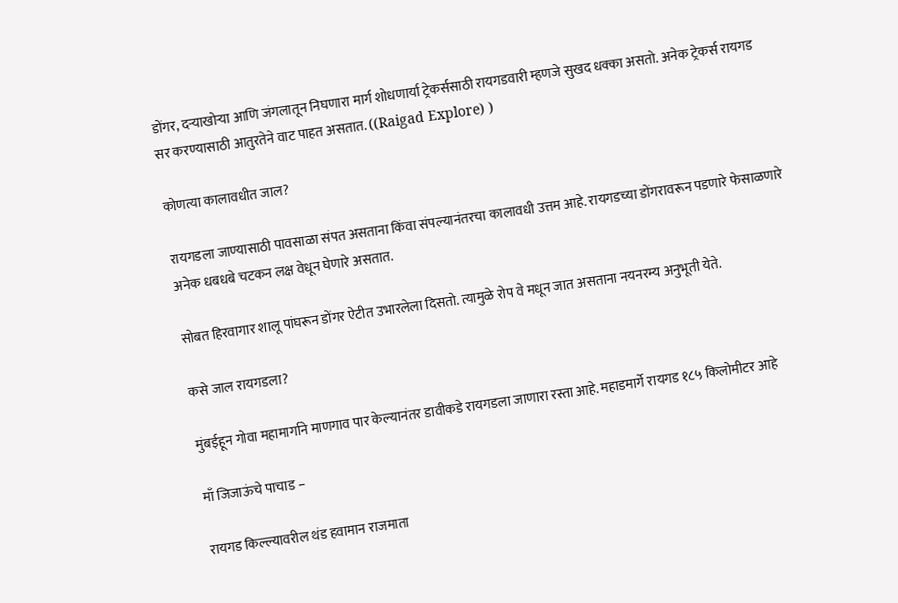डोंगर, दर्‍याखोऱ्या आणि जंगलातून निघणारा मार्ग शोधणार्या ट्रेकर्ससाठी रायगडवारी म्हणजे सुखद धक्का असतो. अनेक ट्रेकर्स रायगड सर करण्यासाठी आतुरतेने वाट पाहत असतात. ((Raigad Explore) )

कोणत्या कालावधीत जाल?

रायगडला जाण्यासाठी पावसाळा संपत असताना किंवा संपल्यानंतरचा कालावधी उत्तम आहे. रायगडच्या डोंगरावरून पडणारे फेसाळणारे अनेक धबधबे चटकन लक्ष वेधून घेणारे असतात.

सोबत हिरवागार शालू पांघरून डोंगर ऐटीत उभारलेला दिसतो. त्यामु‍ळे रोप वे मधून जात असताना नयनरम्य अनुभूती येते.

कसे जाल रायगडला?

मुंबईहून गोवा महामार्गाने माणगाव पार केल्यानंतर डावीकडे रायगडला जाणारा रस्ता आहे. महाडमार्गे रायगड १८५ किलोमीटर आहे

माँ जिजाऊंचे पाचाड –

रायगड किल्ल्यावरील थंड हवामान राजमाता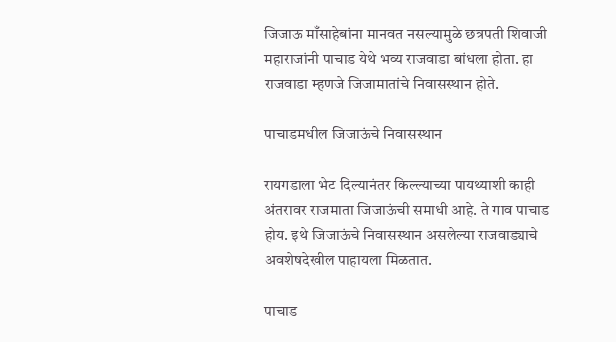जिजाऊ माँसाहेबांना मानवत नसल्यामुळे छत्रपती शिवाजी महाराजांनी पाचाड येथे भव्य राजवाडा बांधला होता. हा राजवाडा म्हणजे जिजामातांचे निवासस्थान होते.

पाचाडमधील जिजाऊंचे निवासस्थान

रायगडाला भेट दिल्यानंतर किल्ल्याच्या पायथ्याशी काही अंतरावर राजमाता जिजाऊंची समाधी आहे. ते गाव पाचाड होय. इथे जिजाऊंचे निवासस्थान असलेल्या राजवाड्याचे अवशेषदेखील पाहायला मिळतात.

पाचाड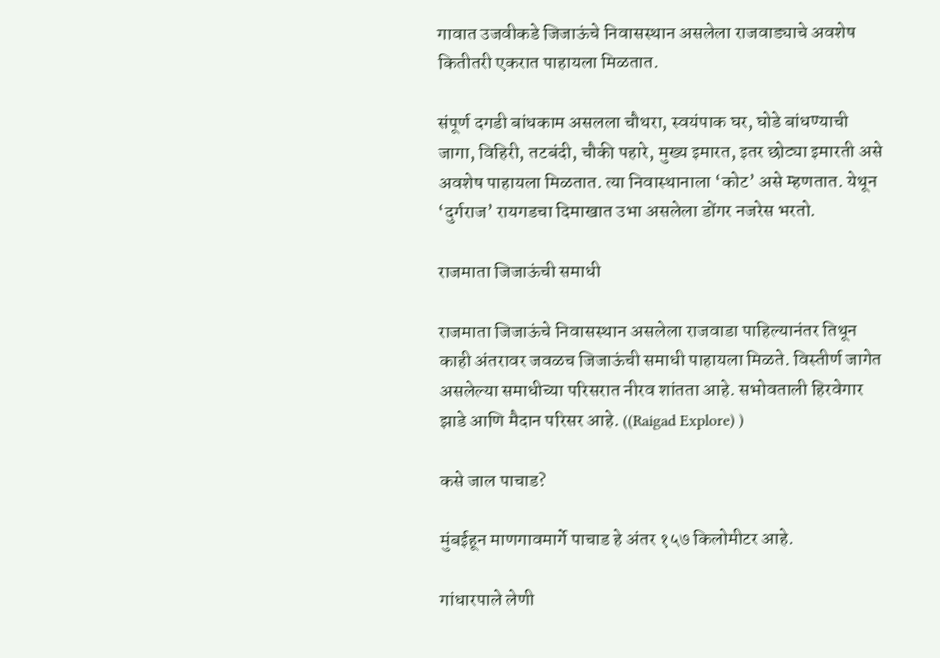गावात उजवीकडे जिजाऊंचे निवासस्थान असलेला राजवाड्याचे अवशेष कितीतरी एकरात पाहायला मिळतात.

संपूर्ण दगडी बांधकाम असलला चौथरा, स्वयंपाक घर, घोडे बांधण्याची जागा, विहिरी, तटबंदी, चौकी पहारे, मुख्य इमारत, इतर छोट्या इमारती असे अवशेष पाहायला मिळतात. त्या निवास्थानाला ‘कोट’ असे म्हणतात. येथून ‘दुर्गराज’ रायगडचा दिमाखात उभा असलेला डोंगर नजरेस भरतो.

राजमाता जिजाऊंची समाधी

राजमाता जिजाऊंचे निवासस्थान असलेला राजवाडा पाहिल्यानंतर तिथून काही अंतरावर जवळच जिजाऊंची समाधी पाहायला मिळते. विस्तीर्ण जागेत असलेल्या समाधीच्या परिसरात नीरव शांतता आहे. सभोवताली हिरवेगार झाडे आणि मैदान परिसर आहे. ((Raigad Explore) )

कसे जाल पाचाड?

मुंबईहून माणगावमार्गे पाचाड हे अंतर १५७ किलोमीटर आहे.

गांधारपाले लेणी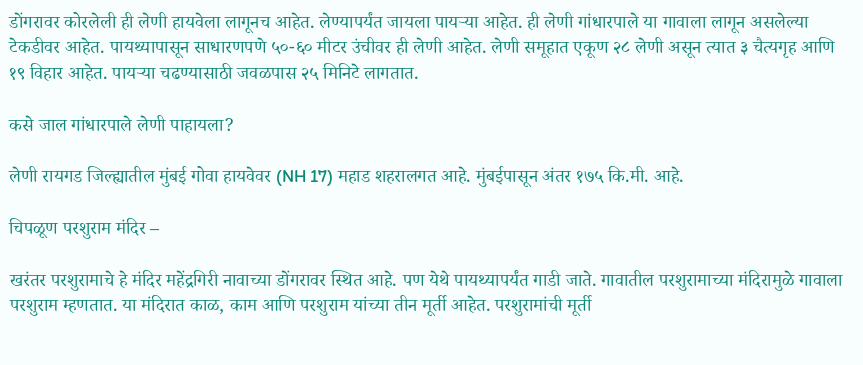डोंगरावर कोरलेली ही लेणी हायवेला लागूनच आहेत. लेण्यापर्यंत जायला पायऱ्या आहेत. ही लेणी गांधारपाले या गावाला लागून असलेल्या टेकडीवर आहेत. पायथ्यापासून साधारणपणे ५०-६० मीटर उंचीवर ही लेणी आहेत. लेणी समूहात एकूण २८ लेणी असून त्यात ३ चैत्यगृह आणि १९ विहार आहेत. पायऱ्या चढण्यासाठी जवळपास २५ मिनिटे लागतात.

कसे जाल गांधारपाले लेणी पाहायला?

लेणी रायगड जिल्ह्यातील मुंबई गोवा हायवेवर (NH 17) महाड शहरालगत आहे. मुंबईपासून अंतर १७५ कि.मी. आहे.

चिपळूण परशुराम मंदिर –

खरंतर परशुरामाचे हे मंदिर महेंद्रगिरी नावाच्या डोंगरावर स्थित आहे. पण येथे पायथ्यापर्यंत गाडी जाते. गावातील परशुरामाच्या मंदिरामुळे गावाला परशुराम म्हणतात. या मंदिरात काळ, काम आणि परशुराम यांच्या तीन मूर्ती आहेत. परशुरामांची मूर्ती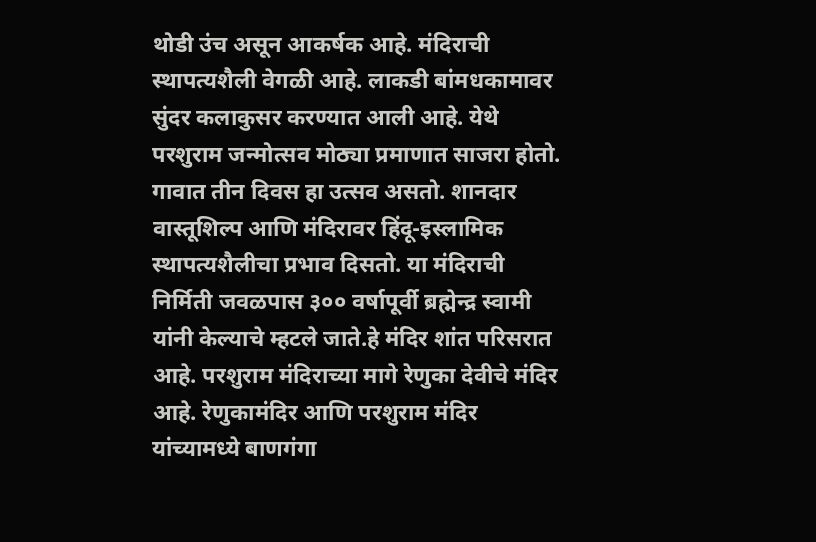थोडी उंच असून आकर्षक आहे. मंदिराची स्थापत्यशैली वेगळी आहे. लाकडी बांमधकामावर सुंदर कलाकुसर करण्यात आली आहे. येथे परशुराम जन्मोत्सव मोठ्या प्रमाणात साजरा होतो. गावात तीन दिवस हा उत्सव असतो. शानदार वास्तूशिल्प आणि मंदिरावर हिंदू-इस्लामिक स्थापत्यशैलीचा प्रभाव दिसतो. या मंदिराची निर्मिती जवळपास ३०० वर्षापूर्वी ब्रह्मेन्द्र स्वामी यांनी केल्याचे म्हटले जाते.हे मंदिर शांत परिसरात आहे. परशुराम मंदिराच्या मागे रेणुका देवीचे मंदिर आहे. रेणुकामंदिर आणि परशुराम मंदिर यांच्यामध्ये बाणगंगा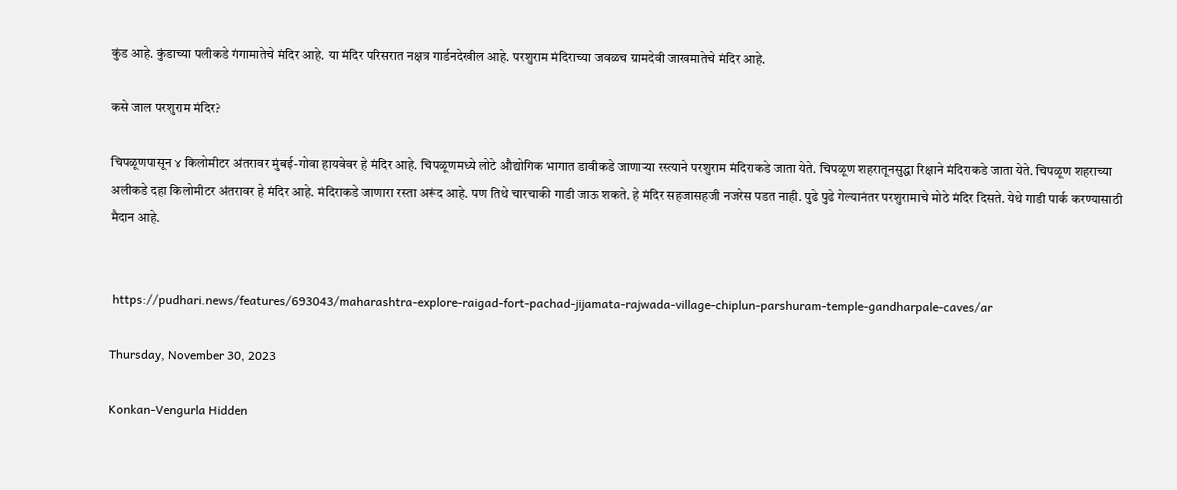कुंड आहे. कुंडाच्या पलीकडे गंगामातेचे मंदिर आहे. या मंदिर परिसरात नक्षत्र गार्डनदेखील आहे. परशुराम मंदिराच्या जवळच ग्रामदेवी जाखमातेचे मंदिर आहे.

कसे जाल परशुराम मंदिर?

चिपळूणपासून ४ किलोमीटर अंतरावर मुंबई-गोवा हायवेवर हे मंदिर आहे. चिपळूणमध्ये लोटे औद्योगिक भागात डावीकडे जाणाऱ्या रस्त्याने परशुराम मंदिराकडे जाता येते. चिपळूण शहरातूनसुद्धा रिक्षाने मंदिराकडे जाता येते. चिपळूण शहराच्या अलीकडे दहा किलोमीटर अंतरावर हे मंदिर आहे. मंदिराकडे जाणारा रस्ता अरूंद आहे. पण तिथे चारचाकी गाडी जाऊ शकते. हे मंदिर सहजासहजी नजरेस पडत नाही. पुढे पुढे गेल्यानंतर परशुरामाचे मोठे मंदिर दिसते. येथे गाडी पार्क करण्यासाठी मैदान आहे.


 https://pudhari.news/features/693043/maharashtra-explore-raigad-fort-pachad-jijamata-rajwada-village-chiplun-parshuram-temple-gandharpale-caves/ar

Thursday, November 30, 2023

Konkan-Vengurla Hidden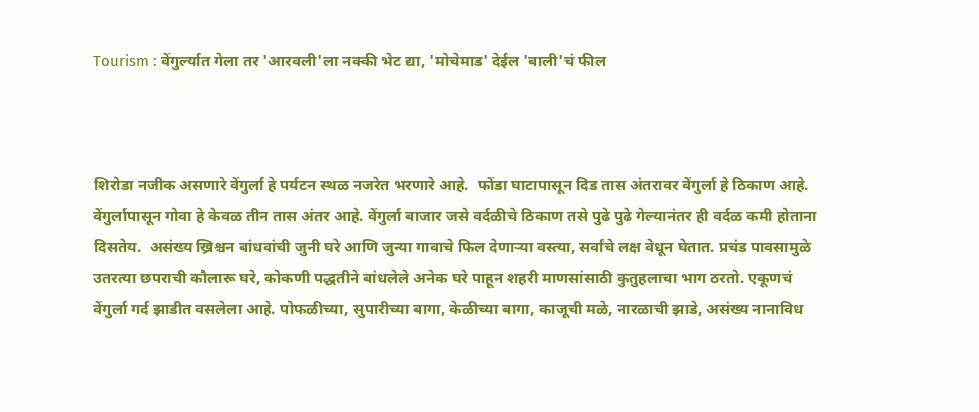Tourism : वेंगुर्ल्यात गेला तर 'आरवली'ला नक्की भेट द्या, 'मोचेमाड' देईल 'बाली'चं फील



शिरोडा नजीक असणारे वेंगुर्ला हे पर्यटन स्थळ नजरेत भरणारे आहे.  फोंडा घाटापासून दिड तास अंतरावर वेंगुर्ला हे ठिकाण आहे. वेंगुर्लापासून गोवा हे केवळ तीन तास अंतर आहे. वेंगुर्ला बाजार जसे वर्दळीचे ठिकाण तसे पुढे पुढे गेल्यानंतर ही वर्दळ कमी होताना दिसतेय.  असंख्य ख्रिश्चन बांधवांची जुनी घरे आणि जुन्या गावाचे फिल देणाऱ्या वस्त्या, सर्वांचे लक्ष वेधून घेतात. प्रचंड पावसामुळे उतरत्या छपराची कौलारू घरे, कोकणी पद्धतीने बांधलेले अनेक घरे पाहून शहरी माणसांसाठी कुतुहलाचा भाग ठरतो. एकूणचं वेंगुर्ला गर्द झाडीत वसलेला आहे. पोफळीच्या, सुपारीच्या बागा, केळीच्या बागा, काजूची मळे, नारळाची झाडे, असंख्य नानाविध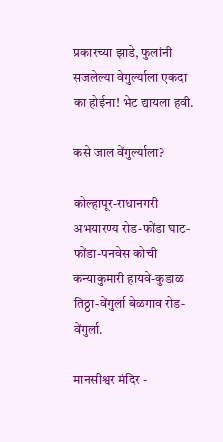प्रकारच्या झाडे, फुलांनी सजलेल्या वेगुर्ल्याला एकदा का होईना! भेट द्यायला हवी.

कसे जाल वेंगुर्ल्याला?

कोल्हापूर-राधानगरी अभयारण्य रोड-फोंडा घाट-फोंडा-पनवेस कोची कन्याकुमारी हायवे-कुडाळ तिठ्ठा-वेंगुर्ला बेळगाव रोड-वेंगुर्ला.

मानसीश्वर मंदिर -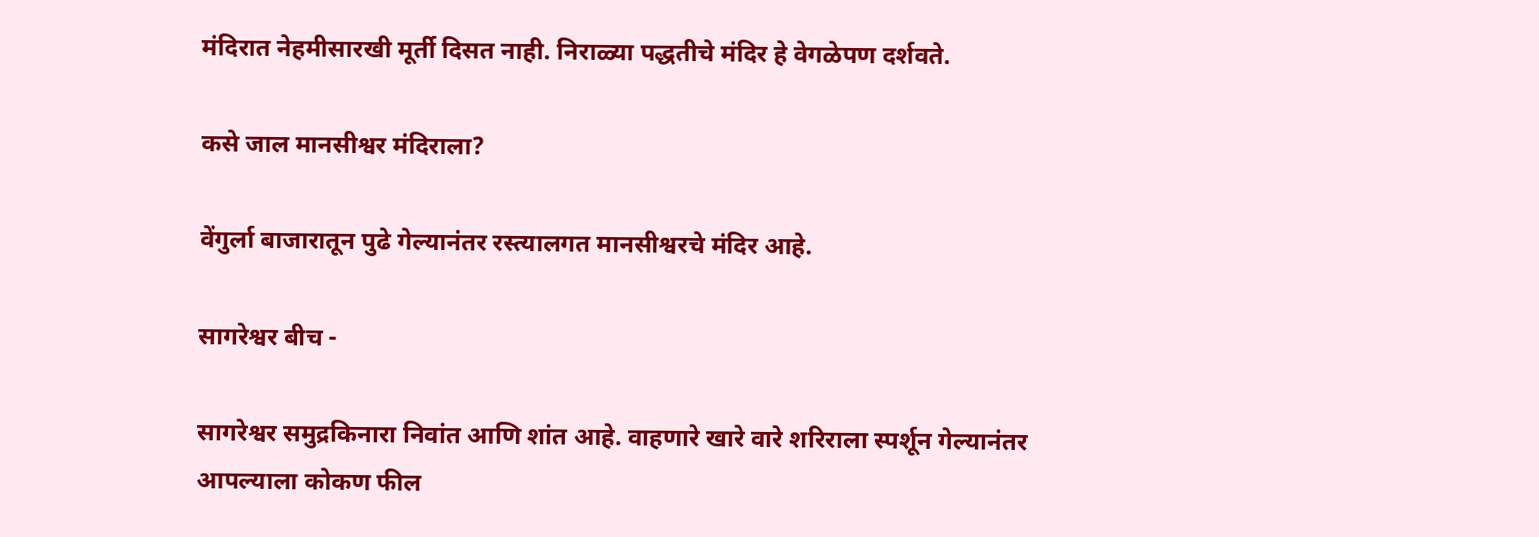मंदिरात नेहमीसारखी मूर्ती दिसत नाही. निराळ्या पद्धतीचे मंदिर हे वेगळेपण दर्शवते.

कसे जाल मानसीश्वर मंदिराला?

वेंगुर्ला बाजारातून पुढे गेल्यानंतर रस्त्यालगत मानसीश्वरचे मंदिर आहे.

सागरेश्वर बीच -

सागरेश्वर समुद्रकिनारा निवांत आणि शांत आहे. वाहणारे खारे वारे शरिराला स्पर्शून गेल्यानंतर आपल्याला कोकण फील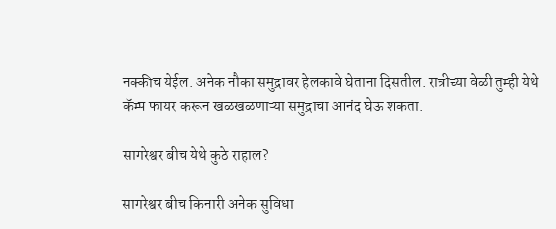नक्कीच येईल. अनेक नौका समुद्रावर हेलकावे घेताना दिसतील. रात्रीच्या वेळी तुम्ही येथे कॅम्प फायर करून खळखळणाऱ्या समुद्राचा आनंद घेऊ शकता.

सागरेश्वर बीच येथे कुठे राहाल?

सागरेश्वर बीच किनारी अनेक सुविधा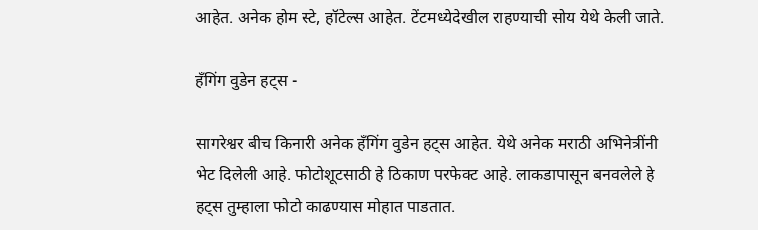आहेत. अनेक होम स्टे, हॉटेल्स आहेत. टेंटमध्येदेखील राहण्याची सोय येथे केली जाते.

हँगिंग वुडेन हट्स -

सागरेश्वर बीच किनारी अनेक हँगिंग वुडेन हट्स आहेत. येथे अनेक मराठी अभिनेत्रींनी भेट दिलेली आहे. फोटोशूटसाठी हे ठिकाण परफेक्ट आहे. लाकडापासून बनवलेले हे हट्स तुम्हाला फोटो काढण्यास मोहात पाडतात.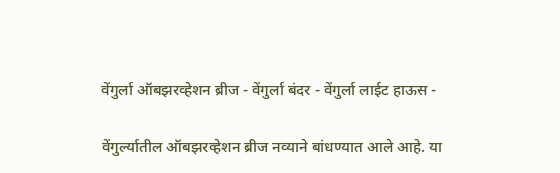वेंगुर्ला ऑबझरव्हेशन ब्रीज - वेंगुर्ला बंदर - वेंगुर्ला लाईट हाऊस -

वेंगुर्ल्यातील ऑबझरव्हेशन ब्रीज नव्याने बांधण्यात आले आहे. या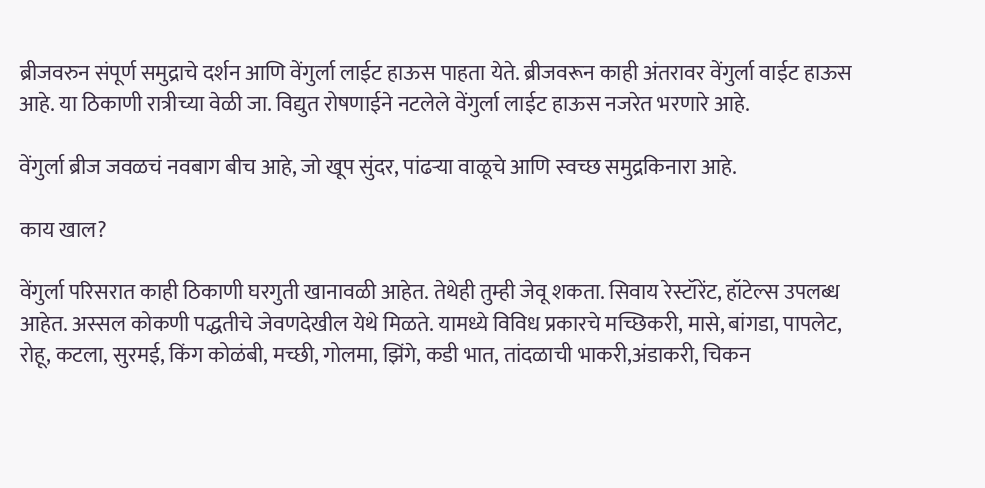ब्रीजवरुन संपूर्ण समुद्राचे दर्शन आणि वेंगुर्ला लाईट हाऊस पाहता येते. ब्रीजवरून काही अंतरावर वेंगुर्ला वाईट हाऊस आहे. या ठिकाणी रात्रीच्या वेळी जा. विद्युत रोषणाईने नटलेले वेंगुर्ला लाईट हाऊस नजरेत भरणारे आहे.

वेंगुर्ला ब्रीज जवळचं नवबाग बीच आहे, जो खूप सुंदर, पांढऱ्या वाळूचे आणि स्वच्छ समुद्रकिनारा आहे.

काय खाल?

वेंगुर्ला परिसरात काही ठिकाणी घरगुती खानावळी आहेत. तेथेही तुम्ही जेवू शकता. सिवाय रेस्टॉरेंट, हॉटेल्स उपलब्ध आहेत. अस्सल कोकणी पद्धतीचे जेवणदेखील येथे मिळते. यामध्ये विविध प्रकारचे मच्छिकरी, मासे, बांगडा, पापलेट, रोहू, कटला, सुरमई, किंग कोळंबी, मच्छी, गोलमा, झिंगे, कडी भात, तांदळाची भाकरी,अंडाकरी, चिकन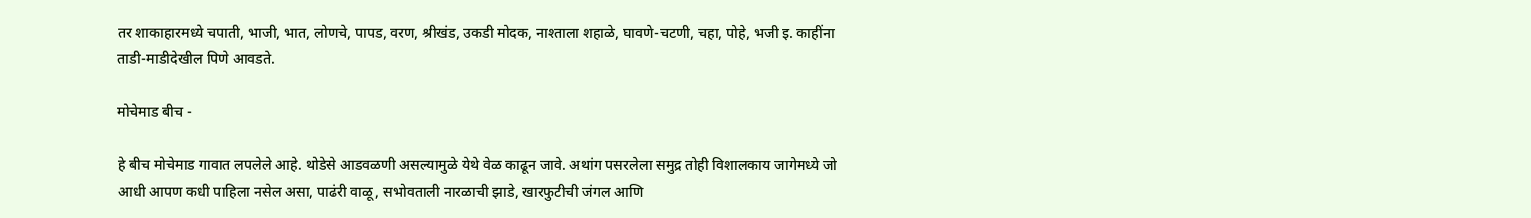तर शाकाहारमध्ये चपाती, भाजी, भात, लोणचे, पापड, वरण, श्रीखंड, उकडी मोदक, नाश्ताला शहाळे, घावणे-चटणी, चहा, पोहे, भजी इ. काहींना ताडी-माडीदेखील पिणे आवडते.

मोचेमाड बीच -

हे बीच मोचेमाड गावात लपलेले आहे. थोडेसे आडवळणी असल्यामुळे येथे वेळ काढून जावे. अथांग पसरलेला समुद्र तोही विशालकाय जागेमध्ये जो आधी आपण कधी पाहिला नसेल असा, पाढंरी वाळू, सभोवताली नारळाची झाडे, खारफुटीची जंगल आणि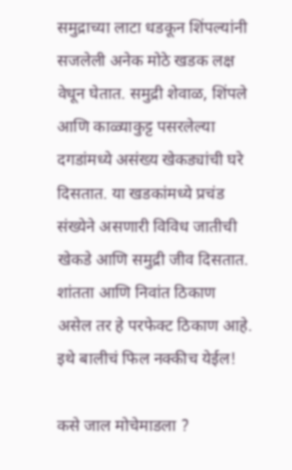समुद्राच्या लाटा धडकून शिंपल्यांनी सजलेली अनेक मोठे खडक लक्ष वेधून घेतात. समुद्री शेवाळ, शिंपले आणि काळ्याकुट्ट पसरलेल्या दगडांमध्ये असंख्य खेकड्यांची घरे दिसतात. या खडकांमध्ये प्रचंड संख्येने असणारी विविध जातीची खेकडे आणि समुद्री जीव दिसतात. शांतता आणि निवांत ठिकाण असेल तर हे परफेक्ट ठिकाण आहे. इथे बालीचं फिल नक्कीच येईल!

कसे जाल मोचेमाडला ?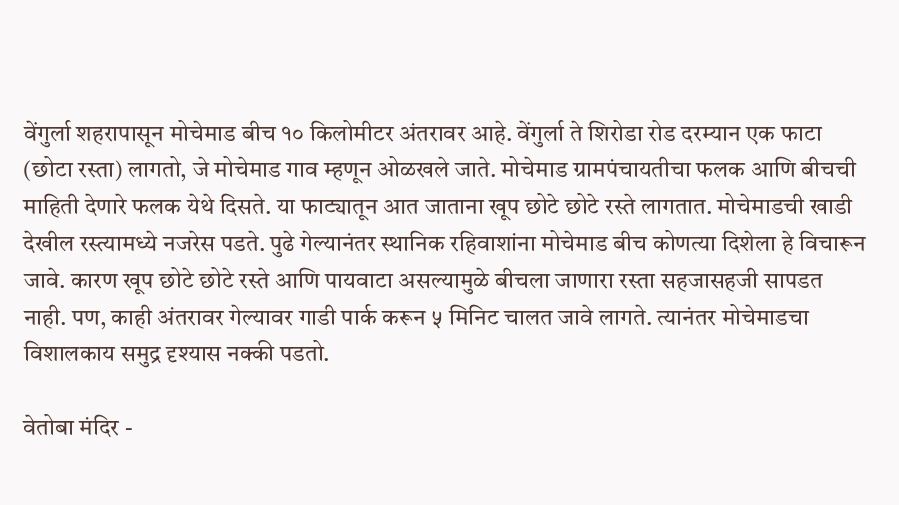वेंगुर्ला शहरापासून मोचेमाड बीच १० किलोमीटर अंतरावर आहे. वेंगुर्ला ते शिरोडा रोड दरम्यान एक फाटा (छोटा रस्ता) लागतो, जे मोचेमाड गाव म्हणून ओळखले जाते. मोचेमाड ग्रामपंचायतीचा फलक आणि बीचची माहिती देणारे फलक येथे दिसते. या फाट्यातून आत जाताना खूप छोटे छोटे रस्ते लागतात. मोचेमाडची खाडी देखील रस्त्यामध्ये नजरेस पडते. पुढे गेल्यानंतर स्थानिक रहिवाशांना मोचेमाड बीच कोणत्या दिशेला हे विचारून जावे. कारण खूप छोटे छोटे रस्ते आणि पायवाटा असल्यामुळे बीचला जाणारा रस्ता सहजासहजी सापडत नाही. पण, काही अंतरावर गेल्यावर गाडी पार्क करून ५ मिनिट चालत जावे लागते. त्यानंतर मोचेमाडचा विशालकाय समुद्र दृश्यास नक्की पडतो.

वेतोबा मंदिर -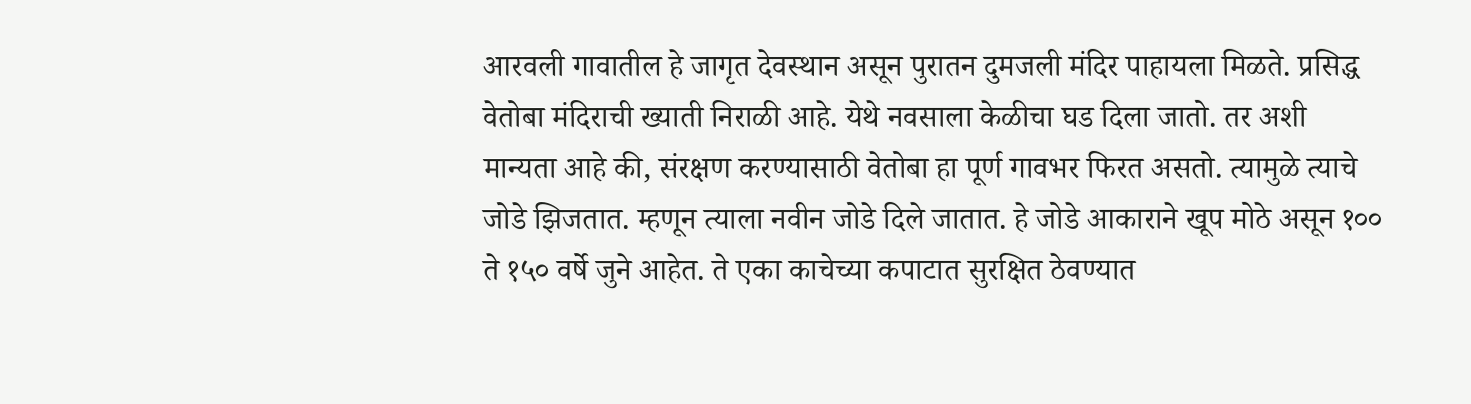आरवली गावातील हे जागृत देवस्थान असून पुरातन दुमजली मंदिर पाहायला मिळते. प्रसिद्ध वेतोबा मंदिराची ख्याती निराळी आहे. येथे नवसाला केळीचा घड दिला जातो. तर अशी मान्यता आहे की, संरक्षण करण्यासाठी वेतोबा हा पूर्ण गावभर फिरत असतो. त्यामुळे त्याचे जोडे झिजतात. म्हणून त्याला नवीन जोडे दिले जातात. हे जोडे आकाराने खूप मोठे असून १०० ते १५० वर्षे जुने आहेत. ते एका काचेच्या कपाटात सुरक्षित ठेवण्यात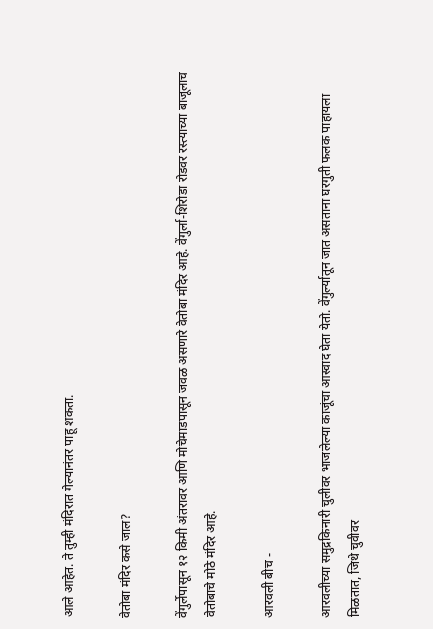आले आहेत. ते तुम्ही मंदिरात गेल्यानंतर पाहू शकता.

वेतोबा मंदिर कसे जाल?

वेंगुर्लेपासून १२ किमी अंतरावर आणि मोचेमाडपासून जवळ असणारे वेतोबा मंदिर आहे. वेंगुर्ला-शिरोडा रोडवर रस्त्याच्या बाजूलाच वेतोबाचे मोठे मंदिर आहे.

आरवली बीच -

आरवलीच्या समुद्रकिनारी चुलीवर भाजलेल्या काजूंचा आस्वाद घेता येतो. वेंगुर्ल्यातून जात असताना घरगुती फलक पाहायला मिळतात, जिथे चुवीवर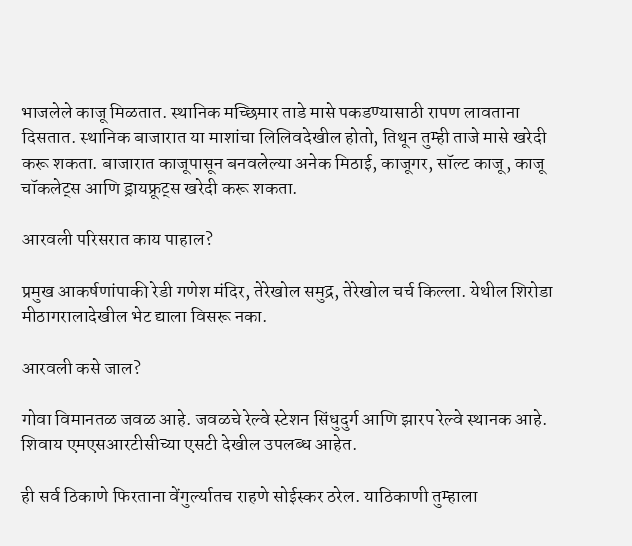भाजलेले काजू मिळतात. स्थानिक मच्छिमार ताडे मासे पकडण्यासाठी रापण लावताना दिसतात. स्थानिक बाजारात या माशांचा लिलिवदेखील होतो, तिथून तुम्ही ताजे मासे खरेदी करू शकता. बाजारात काजूपासून बनवलेल्या अनेक मिठाई, काजूगर, सॉल्ट काजू, काजू चॉकलेट्स आणि ड्रायफ्रूट्स खरेदी करू शकता.

आरवली परिसरात काय पाहाल?

प्रमुख आकर्षणांपाकी रेडी गणेश मंदिर, तेरेखोल समुद्र, तेरेखोल चर्च किल्ला. येथील शिरोडा मीठागरालादेखील भेट द्याला विसरू नका.

आरवली कसे जाल?

गोवा विमानतळ जवळ आहे. जवळचे रेल्वे स्टेशन सिंधुदुर्ग आणि झारप रेल्वे स्थानक आहे. शिवाय एमएसआरटीसीच्या एसटी देखील उपलब्ध आहेत.

ही सर्व ठिकाणे फिरताना वेंगुर्ल्यातच राहणे सोईस्कर ठरेल. याठिकाणी तुम्हाला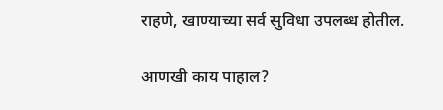राहणे, खाण्याच्या सर्व सुविधा उपलब्ध होतील.

आणखी काय पाहाल?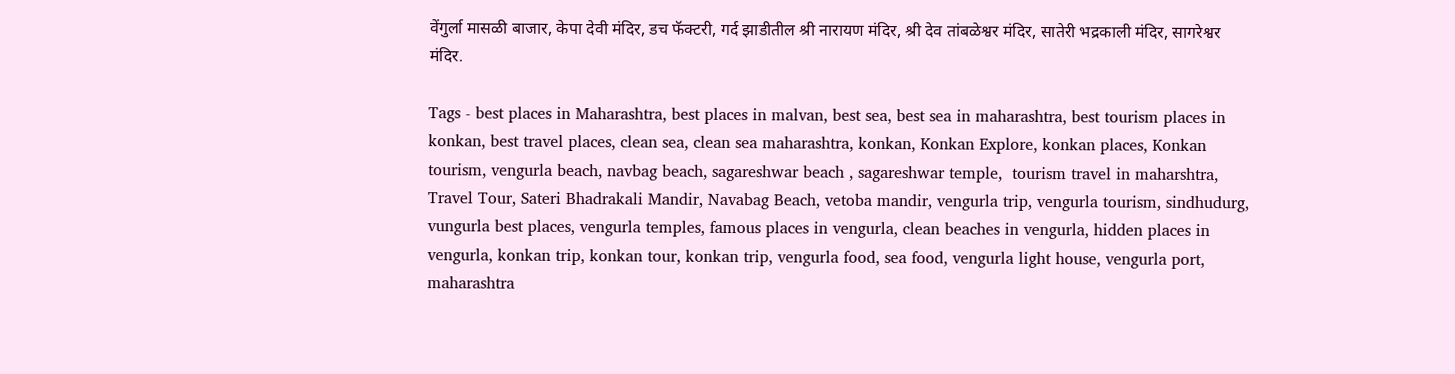वेंगुर्ला मासळी बाजार, केपा देवी मंदिर, डच फॅक्टरी, गर्द झाडीतील श्री नारायण मंदिर, श्री देव तांबळेश्वर मंदिर, सातेरी भद्रकाली मंदिर, सागरेश्वर मंदिर.

Tags - best places in Maharashtra, best places in malvan, best sea, best sea in maharashtra, best tourism places in konkan, best travel places, clean sea, clean sea maharashtra, konkan, Konkan Explore, konkan places, Konkan tourism, vengurla beach, navbag beach, sagareshwar beach , sagareshwar temple,  tourism travel in maharshtra, Travel Tour, Sateri Bhadrakali Mandir, Navabag Beach, vetoba mandir, vengurla trip, vengurla tourism, sindhudurg, vungurla best places, vengurla temples, famous places in vengurla, clean beaches in vengurla, hidden places in vengurla, konkan trip, konkan tour, konkan trip, vengurla food, sea food, vengurla light house, vengurla port, maharashtra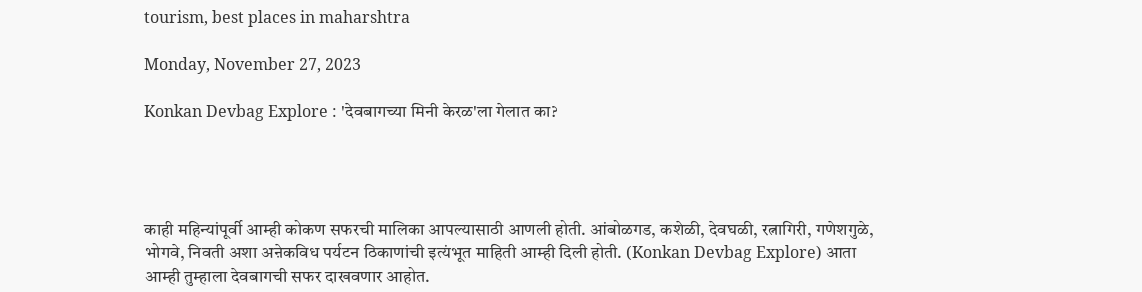tourism, best places in maharshtra

Monday, November 27, 2023

Konkan Devbag Explore : 'देवबागच्या मिनी केरळ'ला गेलात का?




काही महिन्यांपूर्वी आम्ही कोकण सफरची मालिका आपल्यासाठी आणली होती. आंबोळगड, कशेळी, देवघळी, रत्नागिरी, गणेशगुळे, भोगवे, निवती अशा अऩेकविध पर्यटन ठिकाणांची इत्यंभूत माहिती आम्ही दिली होती. (Konkan Devbag Explore) आता आम्ही तुम्हाला देवबागची सफर दाखवणार आहोत.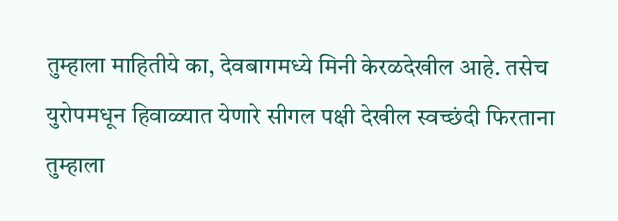तुम्हाला माहितीये का, देवबागमध्ये मिनी केरळदेखील आहे. तसेच युरोपमधून हिवाळ्यात येणारे सीगल पक्षी देखील स्वच्छंदी फिरताना तुम्हाला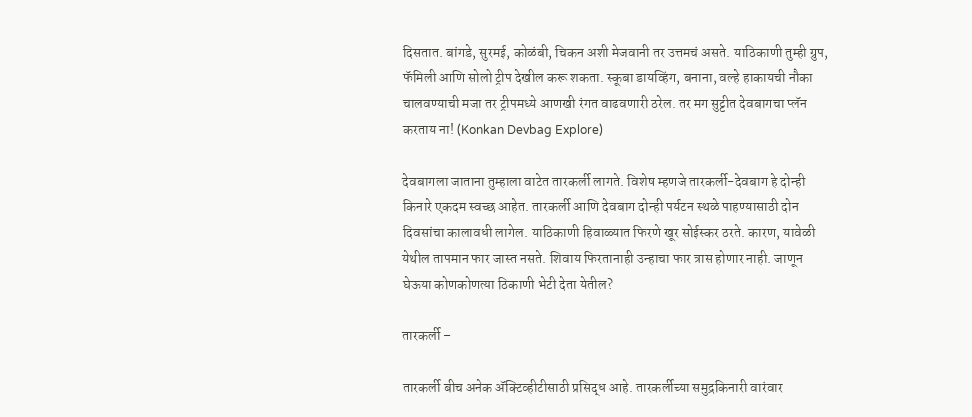दिसतात. बांगडे, सुरमई, कोळंबी, चिकन अशी मेजवानी तर उत्तमचं असते. याठिकाणी तुम्ही ग्रुप, फॅमिली आणि सोलो ट्रीप देखील करू शकता. स्कूबा डायव्हिंग, बनाना, वल्हे हाकायची नौका चालवण्याची मजा तर ट्रीपमध्ये आणखी रंगत वाढवणारी ठरेल. तर मग सुट्टीत देवबागचा प्लॅन करताय ना! (Konkan Devbag Explore)

देवबागला जाताना तुम्हाला वाटेत तारकर्ली लागते. विशेष म्हणजे तारकर्ली-देवबाग हे दोन्ही किनारे एकदम स्वच्छ आहेत. तारकर्ली आणि देवबाग दोन्ही पर्यटन स्थळे पाहण्यासाठी दोन दिवसांचा कालावधी लागेल. याठिकाणी हिवाळ्यात फिरणे खूर सोईस्कर ठरते. कारण, यावेळी येथील तापमान फार जास्त नसते. शिवाय फिरतानाही उन्हाचा फार त्रास होणार नाही. जाणून घेऊया कोणकोणत्या ठिकाणी भेटी देता येतील?

तारकर्ली –

तारकर्ली बीच अनेक ॲक्टिव्हीटीसाठी प्रसिद्ध आहे. तारकर्लीच्या समुद्रकिनारी वारंवार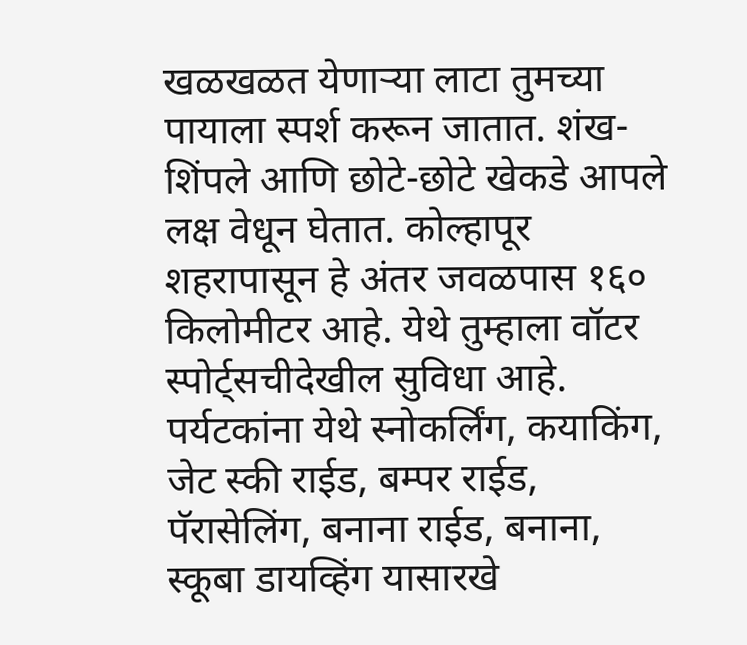खळखळत येणाऱ्या लाटा तुमच्या पायाला स्पर्श करून जातात. शंख-शिंपले आणि छोटे-छोटे खेकडे आपले लक्ष वेधून घेतात. कोल्हापूर शहरापासून हे अंतर जवळपास १६० किलोमीटर आहे. येथे तुम्हाला वॉटर स्पोर्ट्सचीदेखील सुविधा आहे. पर्यटकांना येथे स्नोकर्लिंग, कयाकिंग, जेट स्की राईड, बम्पर राईड, पॅरासेलिंग, बनाना राईड, बनाना, स्कूबा डायव्हिंग यासारखे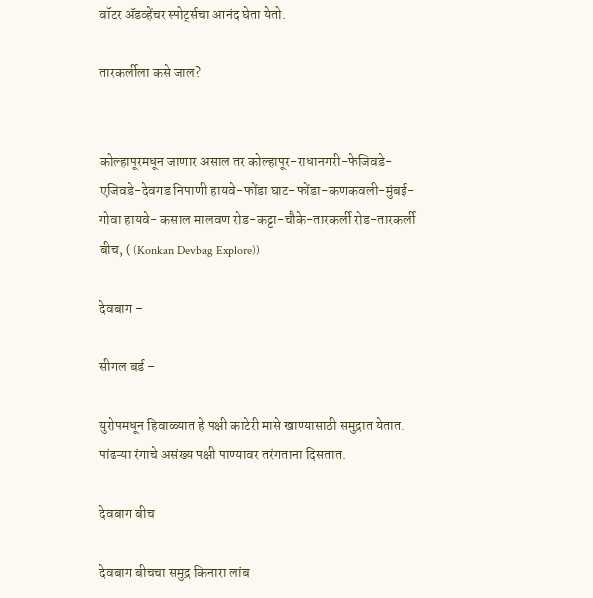वॉटर ॲडव्हेंचर स्पोर्ट्सचा आनंद घेता येतो.

तारकर्लीला कसे जाल?


कोल्हापूरमधून जाणार असाल तर कोल्हापूर-राधानगरी-फेजिवडे-एजिवडे-देवगड निपाणी हायवे-फोंडा घाट-फोंडा-कणकवली-मुंबई-गोवा हायवे- कसाल मालवण रोड-कट्टा-चौके-तारकर्ली रोड-तारकर्ली बीच, ( (Konkan Devbag Explore))

देवबाग –

सीगल बर्ड –

युरोपमधून हिवाळ्यात हे पक्षी काटेरी मासे खाण्यासाठी समुद्रात येतात. पांढऱ्या रंगाचे असंख्य पक्षी पाण्यावर तरंगताना दिसतात.

देवबाग बीच

देवबाग बीचचा समुद्र किनारा लांब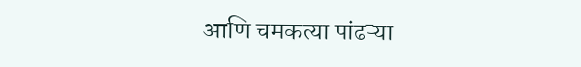आणि चमकत्या पांढऱ्या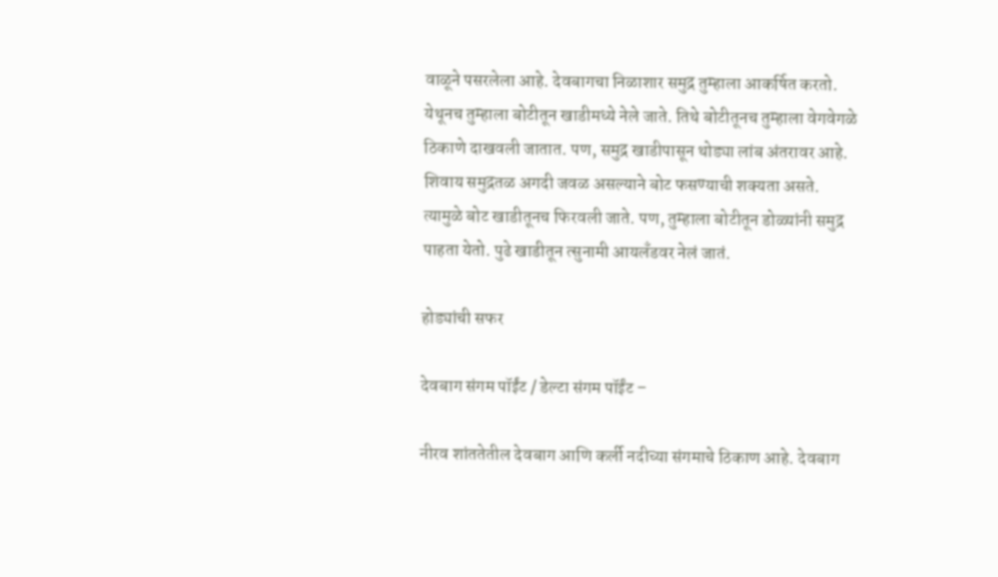वाळूने पसरलेला आहे. देवबागचा निळाशार समुद्र तुम्हाला आकर्षित करतो. येथूनच तुम्हाला बोटीतून खाडीमध्ये नेले जाते. तिथे बोटीतूनच तुम्हाला वेगवेगळे ठिकाणे दाखवली जातात. पण, समुद्र खाडीपासून थोड्या लांब अंतरावर आहे. शिवाय समुद्रतळ अगदी जवळ असल्याने बोट फसण्याची शक्यता असते. त्यामुळे बोट खाडीतूनच फिरवली जाते. पण, तुम्हाला बोटीतून डोळ्यांनी समुद्र पाहता येतो. पुढे खाडीतून त्सुनामी आयलँडवर नेलं जातं.

होड्यांची सफर

देवबाग संगम पॉईंट / डेल्टा संगम पॉईंट –

नीरव शांततेतील देवबाग आणि कर्ली नदीच्या संगमाचे ठिकाण आहे. देवबाग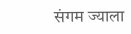संगम ज्याला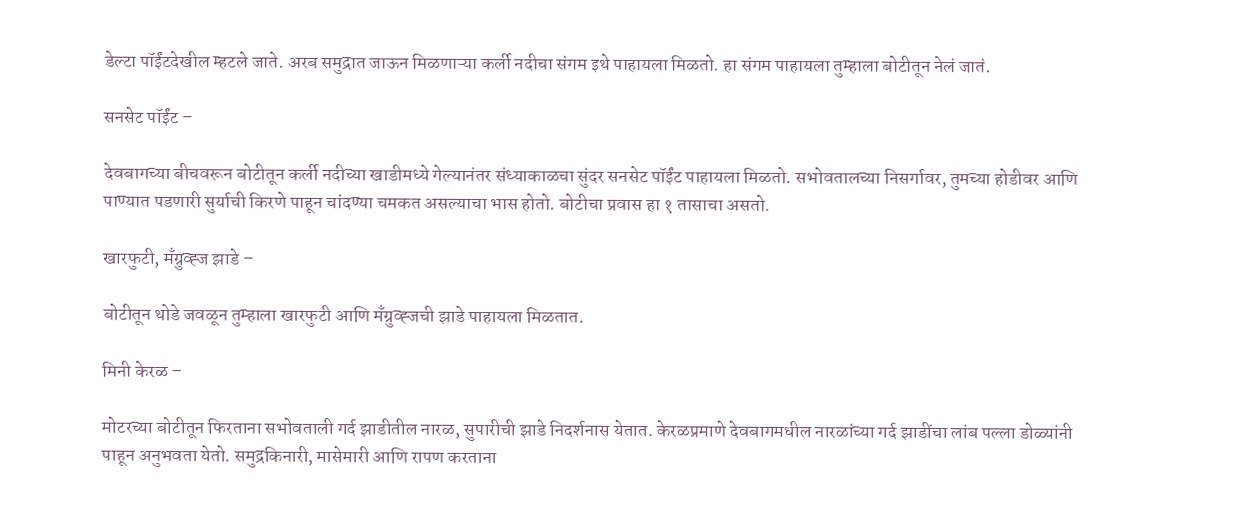डेल्टा पॉईंटदेखील म्हटले जाते. अरब समुद्रात जाऊन मिळणाऱ्या कर्ली नदीचा संगम इथे पाहायला मिळतो. हा संगम पाहायला तुम्हाला बोटीतून नेलं जातं.

सनसेट पॉईंट –

देवबागच्या बीचवरून बोटीतून कर्ली नदीच्या खाडीमध्ये गेल्यानंतर संध्याकाळचा सुंदर सनसेट पॉईंट पाहायला मिळतो. सभोवतालच्या निसर्गावर, तुमच्या होडीवर आणि पाण्यात पडणारी सुर्याची किरणे पाहून चांदण्या चमकत असल्याचा भास होतो. बोटीचा प्रवास हा १ तासाचा असतो.

खारफुटी, मँग्रुव्ह्ज झाडे –

बोटीतून थोडे जवळून तुम्हाला खारफुटी आणि मँग्रुव्ह्जची झाडे पाहायला मिळतात.

मिनी केरळ –

मोटरच्या बोटीतून फिरताना सभोवताली गर्द झाडीतील नारळ, सुपारीची झाडे निदर्शनास येतात. केरळप्रमाणे देवबागमधील ‍नारळांच्या गर्द झाडींचा लांब पल्ला डोळ्यांनी पाहून अनुभवता येतो. समुद्रकिनारी, मासेमारी आणि रापण करताना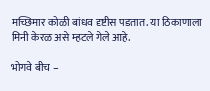मच्छिमार कोळी बांधव दृष्टीस पडतात. या ठिकाणाला मिनी केरळ असे म्हटले गेले आहे.

भोगवे बीच –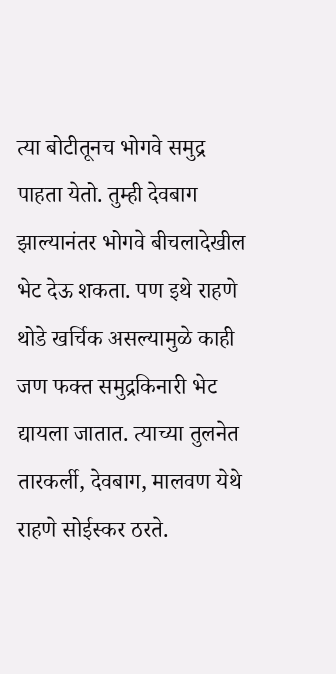त्या बोटीतूनच भोगवे समुद्र पाहता येतो. तुम्ही देवबाग झाल्यानंतर भोगवे बीचलादेखील भेट देऊ शकता. पण इथे राहणे थोडे खर्चिक असल्यामुळे काही जण फक्त समुद्रकिनारी भेट द्यायला जातात. त्याच्या तुलनेत तारकर्ली, देवबाग, मालवण येथे राहणे सोईस्कर ठरते.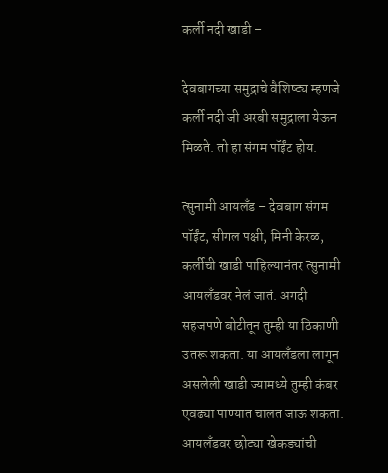कर्ली नदी खाडी –

देवबागच्या समुद्राचे वैशिष्ट्य म्हणजे कर्ली नदी जी अरबी समुद्राला येऊन मिळते. तो हा संगम पॉईंट होय.

त्सुनामी आयलँड – देवबाग संगम पॉईंट, सीगल पक्षी, मिनी केरळ, कर्लीची खाडी पाहिल्यानंतर त्सुनामी आयलँडवर नेलं जातं. अगदी सहजपणे बोटीतून तुम्ही या ठिकाणी उतरू शकता. या आयलँडला लागून असलेली खाडी ज्यामध्ये तुम्ही कंबर एवढ्या पाण्यात चालत जाऊ शकता. आयलँडवर छोट्या खेकड्यांची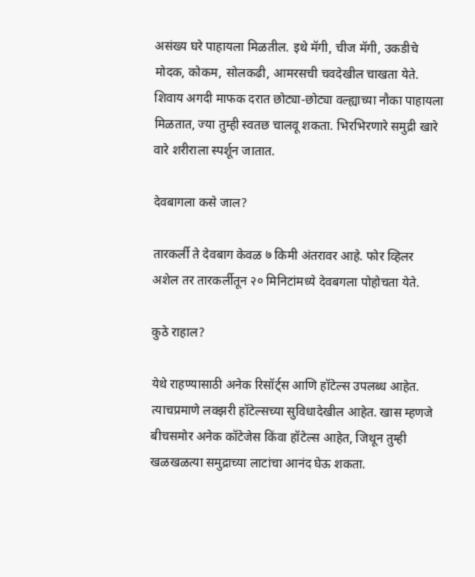असंख्य घरे पाहायला मिळतील. इथे मॅगी, चीज मॅगी, उकडीचे मोदक, कोकम, सोलकढी, आमरसची चवदेखील चाखता येते. शिवाय अगदी माफक दरात छोट्या-छोट्या वल्ह्याच्या नौका पाहायला मिळतात, ज्या तुम्ही स्वतछ चालवू शकता. भिरभिरणारे समुद्री खारे वारे शरीराला स्पर्शून जातात.

देवबागला कसे जाल?

तारकर्ली ते देवबाग केवळ ७ किमी अंतरावर आहे. फोर व्हिलर अशेल तर तारकर्लीतून २० मिनिटांमध्ये देवबगला पोहोचता येते.

कुठे राहाल?

येथे राहण्यासाठी अनेक रिसॉर्ट्स आणि हॉटेल्स उपलब्ध आहेत. त्याचप्रमाणे लक्झरी हॉटेल्सच्या सुविधादेखील आहेत. खास म्हणजे बीचसमोर अनेक कॉटेजेस किंवा हॉटेल्स आहेत, जिथून तुम्ही खळखळत्या समुद्राच्या लाटांचा आनंद घेऊ शकता.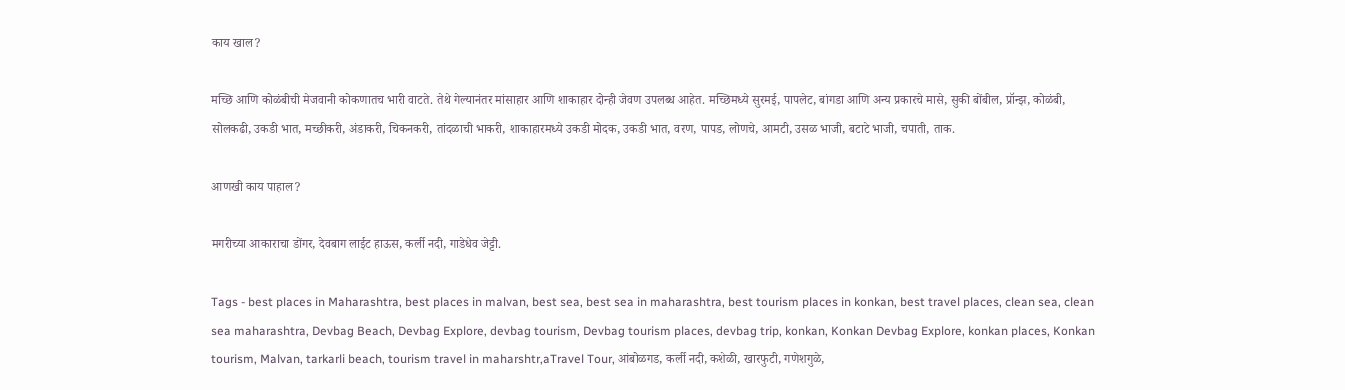काय खाल?

मच्छि आणि कोळंबीची मेजवानी कोकणातच भारी वाटते. तेथे गेल्यानंतर मांसाहार आणि शाकाहार दोन्ही जेवण उपलब्ध आहेत. मच्छिमध्ये सुरमई, पापलेट, बांगडा आणि अन्य प्रकारचे मासे, सुकी बोंबील, प्रॉन्झ, कोळ‍ंबी, सोलकढी, उकडी भात, मच्छीकरी, अंडाकरी, चिकनकरी, तांदळाची भाकरी, शाकाहारमध्ये उकडी मोदक, उकडी भात, वरण, पापड, लोणचे, आमटी, उसळ भाजी, बटाटे भाजी, चपाती, ताक.

आणखी काय पाहाल?

मगरीच्या आकाराचा डोंगर, देवबाग लाईट हाऊस, कर्ली नदी, गाडेधेव जेट्टी.

Tags - best places in Maharashtra, best places in malvan, best sea, best sea in maharashtra, best tourism places in konkan, best travel places, clean sea, clean sea maharashtra, Devbag Beach, Devbag Explore, devbag tourism, Devbag tourism places, devbag trip, konkan, Konkan Devbag Explore, konkan places, Konkan tourism, Malvan, tarkarli beach, tourism travel in maharshtr,aTravel Tour, आंबोळगड, कर्ली नदी, कशेळी, खारफुटी, गणेशगुळे,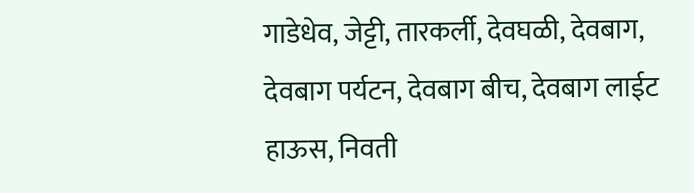गाडेधेव, जेट्टी, तारकर्ली, देवघळी, देवबाग, देवबाग पर्यटन, देवबाग बीच, देवबाग लाईट हाऊस, निवती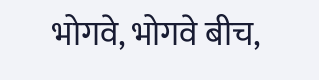भोगवे, भोगवे बीच,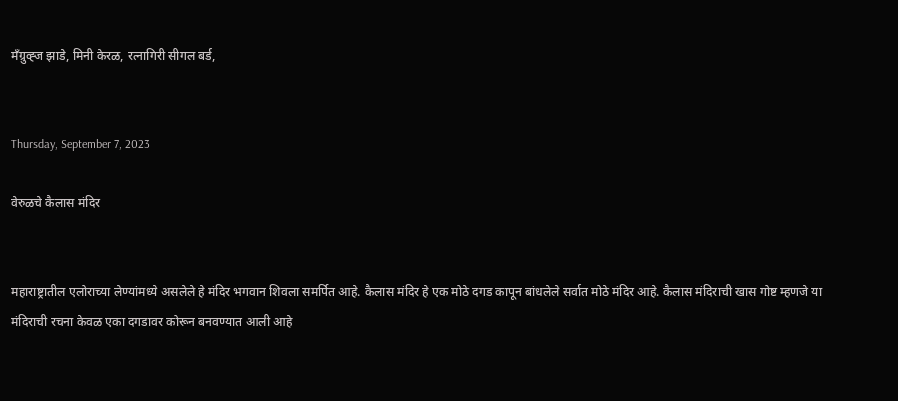मँग्रुव्ह्ज झाडे, मिनी केरळ, रत्नागिरी सीगल बर्ड,


Thursday, September 7, 2023

वेरुळचे कैलास मंदिर


महाराष्ट्रातील एलोराच्या लेण्यांमध्ये असलेले हे मंदिर भगवान शिवला समर्पित आहे. कैलास मंदिर हे एक मोठे दगड कापून बांधलेले सर्वात मोठे मंदिर आहे. कैलास मंदिराची खास गोष्ट म्हणजे या मंदिराची रचना केवळ एका दगडावर कोरून बनवण्यात आली आहे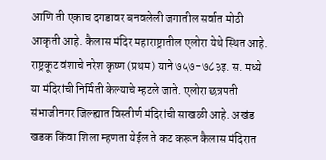आणि ती एकाच दगडावर बनवलेली जगातील सर्वात मोठी आकृती आहे. कैलास मंदिर महाराष्ट्रातील एलोरा येथे स्थित आहे. राष्ट्रकूट वंशाचे नरेश कृष्ण (प्रथम) याने ७५७-७८३इ. स. मध्ये या मंदिरांची निर्मिती केल्याचे म्हटले जाते. एलोरा छत्रपती संभाजीनगर जिल्ह्यात विस्तीर्ण मंदिरांची साखळी आहे. अखंड खडक किंवा शिला म्हणता येईल ते कट करून कैलास मंदिरात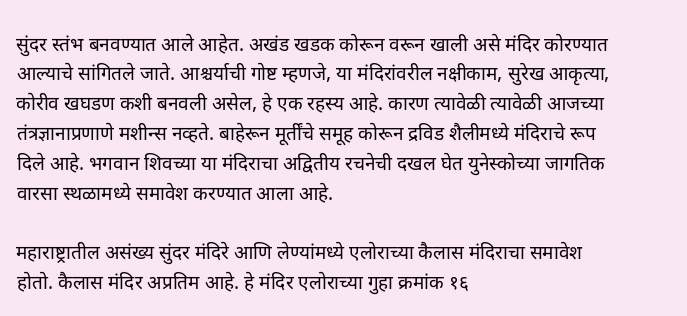सुंदर स्तंभ बनवण्यात आले आहेत. अखंड खडक कोरून वरून खाली असे मंदिर कोरण्यात आल्याचे सांगितले जाते. आश्चर्याची गोष्ट म्हणजे, या मंदिरांवरील नक्षीकाम, सुरेख आकृत्या, कोरीव खघडण कशी बनवली असेल, हे एक रहस्य आहे. कारण त्यावेळी त्यावेळी आजच्या तंत्रज्ञानाप्रणाणे मशीन्स नव्हते. बाहेरून मूर्तींचे समूह कोरून द्रविड शैलीमध्ये मंदिराचे रूप दिले आहे. भगवान शिवच्या या मंदिराचा अद्वितीय रचनेची दखल घेत युनेस्कोच्या जागतिक वारसा स्थळामध्ये समावेश करण्यात आला आहे.

महाराष्ट्रातील असंख्य सुंदर मंदिरे आणि लेण्यांमध्ये एलोराच्या कैलास मंदिराचा समावेश होतो. कैलास मंदिर अप्रतिम आहे. हे मंदिर एलोराच्या गुहा क्रमांक १६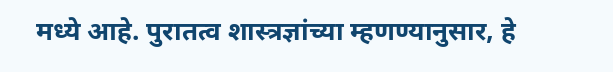मध्ये आहे. पुरातत्व शास्त्रज्ञांच्या म्हणण्यानुसार, हे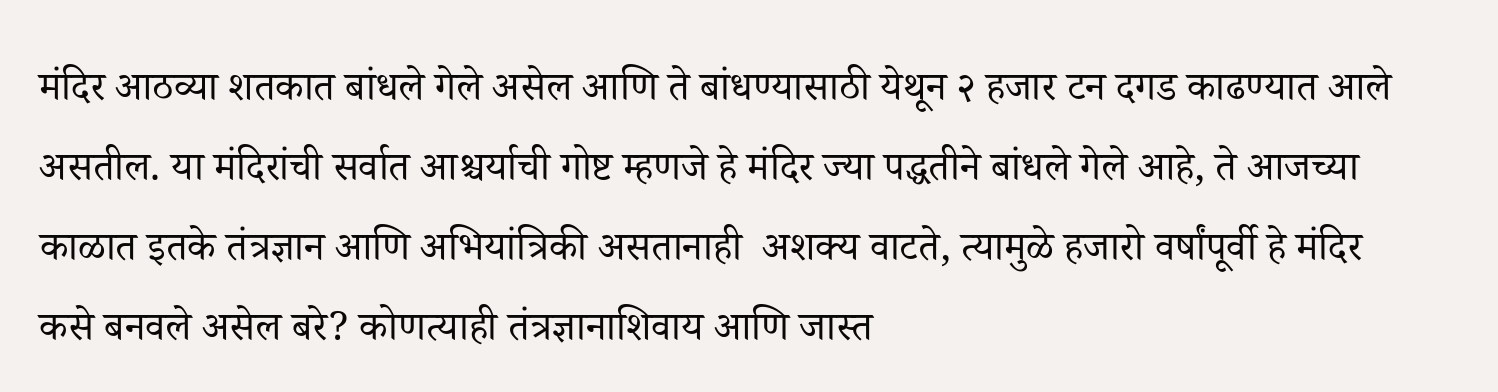मंदिर आठव्या शतकात बांधले गेले असेल आणि ते बांधण्यासाठी येथून २ हजार टन दगड काढण्यात आले असतील. या मंदिरांची सर्वात आश्चर्याची गोष्ट म्हणजे हे मंदिर ज्या पद्धतीने बांधले गेले आहे, ते आजच्या काळात इतके तंत्रज्ञान आणि अभियांत्रिकी असतानाही  अशक्य वाटते, त्यामुळे हजारो वर्षांपूर्वी हे मंदिर कसे बनवले असेल बरे? कोणत्याही तंत्रज्ञानाशिवाय आणि जास्त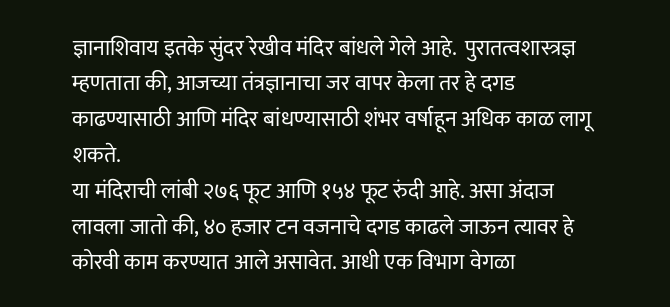ज्ञानाशिवाय इतके सुंदर रेखीव मंदिर बांधले गेले आहे.  पुरातत्वशास्त्रज्ञ म्हणताता की, आजच्या तंत्रज्ञानाचा जर वापर केला तर हे दगड काढण्यासाठी आणि मंदिर बांधण्यासाठी शंभर वर्षाहून अधिक काळ लागू शकते.
या मंदिराची लांबी २७६ फूट आणि १५४ फूट रुंदी आहे. असा अंदाज लावला जातो की, ४० हजार टन वजनाचे दगड काढले जाऊन त्यावर हे कोरवी काम करण्यात आले असावेत. आधी एक विभाग वेगळा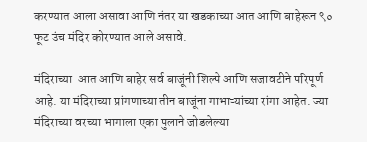करण्यात आला असावा आणि नंतर या खडकाच्या आत आणि बाहेरून ९० फूट उंच मंदिर कोरण्यात आले असावे.

मंदिराच्या  आत आणि बाहेर सर्व बाजूंनी शिल्पे आणि सजावटीने परिपूर्ण आहे. या मंदिराच्या प्रांगणाच्या तीन बाजूंना गाभाऱ्यांच्या रांगा आहेत. ज्या मंदिराच्या वरच्या भागाला एका पुलाने जोडलेल्या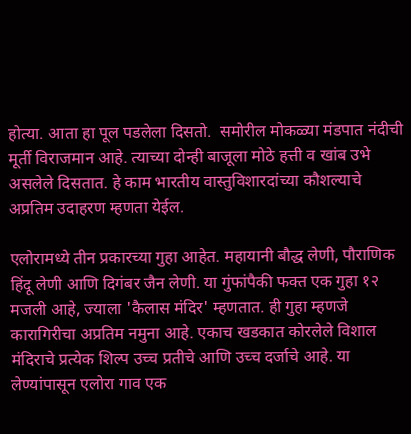होत्या. आता हा पूल पडलेला दिसतो.  समोरील मोकळ्या मंडपात नंदीची मूर्ती विराजमान आहे. त्याच्या दोन्ही बाजूला मोठे हत्ती व खांब उभे असलेले दिसतात. हे काम भारतीय वास्तुविशारदांच्या कौशल्याचे अप्रतिम उदाहरण म्हणता येईल.

एलोरामध्ये तीन प्रकारच्या गुहा आहेत. महायानी बौद्ध लेणी, पौराणिक हिंदू लेणी आणि दिगंबर जैन लेणी. या गुंफांपैकी फक्त एक गुहा १२ मजली आहे, ज्याला 'कैलास मंदिर' म्हणतात. ही गुहा म्हणजे कारागिरीचा अप्रतिम नमुना आहे. एकाच खडकात कोरलेले विशाल मंदिराचे प्रत्येक शिल्प उच्च प्रतीचे आणि उच्च दर्जाचे आहे. या लेण्यांपासून एलोरा गाव एक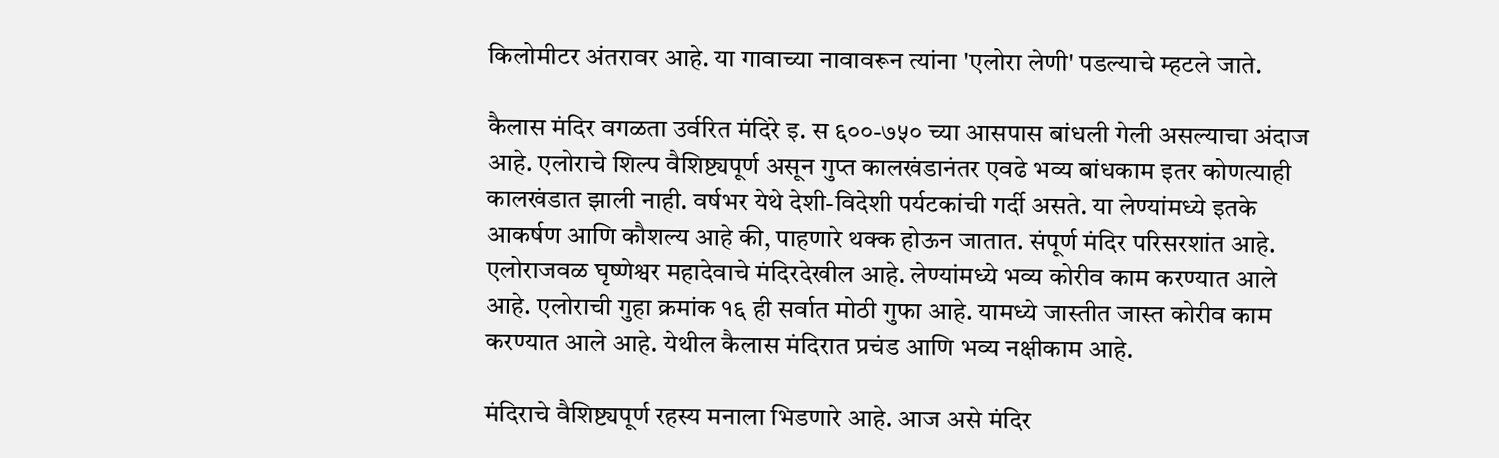किलोमीटर अंतरावर आहे. या गावाच्या नावावरून त्यांना 'एलोरा लेणी' पडल्याचे म्हटले जाते.

कैलास मंदिर वगळता उर्वरित मंदिरे इ. स ६००-७५० च्या आसपास बांधली गेली असल्याचा अंदाज आहे. एलोराचे शिल्प वैशिष्ट्यपूर्ण असून गुप्त कालखंडानंतर एवढे भव्य बांधकाम इतर कोणत्याही कालखंडात झाली नाही. वर्षभर येथे देशी-विदेशी पर्यटकांची गर्दी असते. या लेण्यांमध्ये इतके आकर्षण आणि कौशल्य आहे की, पाहणारे थक्क होऊन जातात. संपूर्ण मंदिर परिसरशांत आहे. एलोराजवळ घृष्णेश्वर महादेवाचे मंदिरदेखील आहे. लेण्यांमध्ये भव्य कोरीव काम करण्यात आले आहे. एलोराची गुहा क्रमांक १६ ही सर्वात मोठी गुफा आहे. यामध्ये जास्तीत जास्त कोरीव काम करण्यात आले आहे. येथील कैलास मंदिरात प्रचंड आणि भव्य नक्षीकाम आहे.

मंदिराचे वैशिष्ट्यपूर्ण रहस्य मनाला भिडणारे आहे. आज असे मंदिर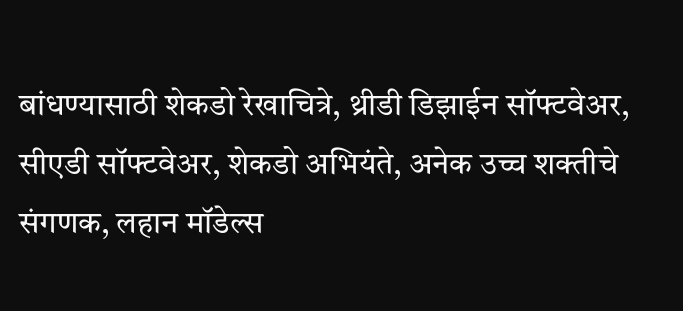बांधण्यासाठी शेकडो रेखाचित्रे, थ्रीडी डिझाईन सॉफ्टवेअर, सीएडी सॉफ्टवेअर, शेकडो अभियंते, अनेक उच्च शक्तीचे संगणक, लहान मॉडेल्स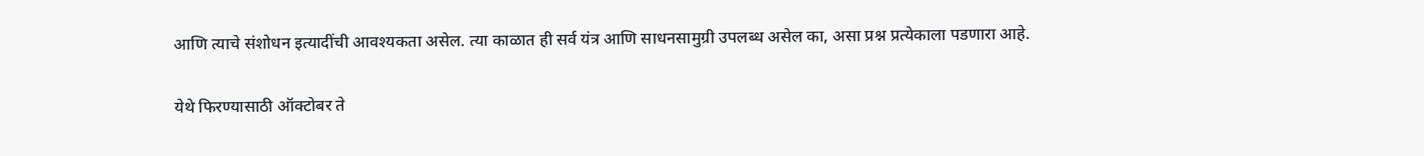आणि त्याचे संशोधन इत्यादींची आवश्यकता असेल. त्या काळात ही सर्व यंत्र आणि साधनसामुग्री उपलब्ध असेल का, असा प्रश्न प्रत्येकाला पडणारा आहे.

येथे फिरण्यासाठी ऑक्टोबर ते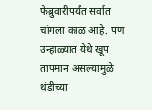फेब्रुवारीपर्यंत सर्वात चांगला काळ आहे. पण उन्हाळ्यात येथे खूप तापमान असल्यामुळे थंडीच्या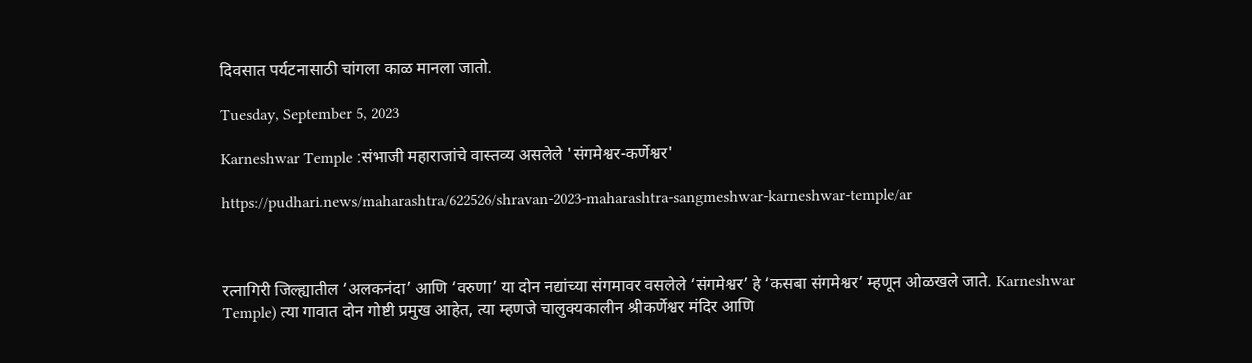दिवसात पर्यटनासाठी चांगला काळ मानला जातो.

Tuesday, September 5, 2023

Karneshwar Temple :संभाजी महाराजांचे वास्तव्य असलेले 'संगमेश्वर-कर्णेश्वर'

https://pudhari.news/maharashtra/622526/shravan-2023-maharashtra-sangmeshwar-karneshwar-temple/ar



रत्‍नागिरी जिल्ह्यातील ‘अलकनंदा’ आणि ‘वरुणा’ या दोन नद्यांच्या संगमावर वसलेले ‘संगमेश्वर’ हे ‘कसबा संगमेश्वर’ म्हणून ओळखले जाते. Karneshwar Temple) त्या गावात दोन गोष्टी प्रमुख आहेत, त्या म्हणजे चालुक्यकालीन श्रीकर्णेश्वर मंदिर आणि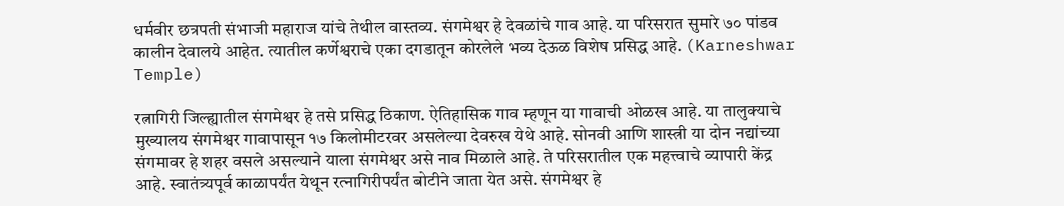धर्मवीर छत्रपती संभाजी महाराज यांचे तेथील वास्तव्य. संगमेश्वर हे देवळांचे गाव आहे. या परिसरात सुमारे ७० पांडव कालीन देवालये आहेत. त्यातील कर्णेश्वराचे एका दगडातून कोरलेले भव्य देऊळ विशेष प्रसिद्ध आहे. (Karneshwar Temple)

रत्नागिरी जिल्ह्यातील संगमेश्वर हे तसे प्रसिद्ध ठिकाण. ऐतिहासिक गाव म्हणून या गावाची ओळख आहे. या तालुक्याचे मुख्यालय संगमेश्वर गावापासून १७ किलोमीटरवर असलेल्या देवरुख येथे आहे. सोनवी आणि शास्त्री या दोन नद्यांच्या संगमावर हे शहर वसले असल्याने याला संगमेश्वर असे नाव मिळाले आहे. ते परिसरातील एक महत्त्वाचे व्यापारी केंद्र आहे. स्वातंत्र्यपूर्व काळापर्यंत येथून रत्‍नागिरीपर्यंत बोटीने जाता येत असे. संगमेश्वर हे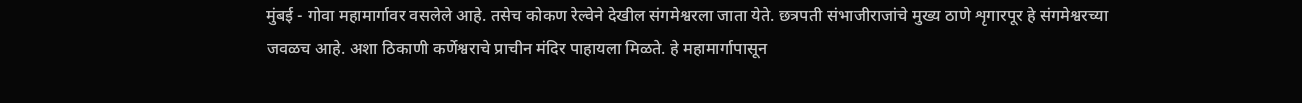मुंबई - गोवा महामार्गावर वसलेले आहे. तसेच कोकण रेल्वेने देखील संगमेश्वरला जाता येते. छत्रपती संभाजीराजांचे मुख्य ठाणे शृगारपूर हे संगमेश्वरच्या जवळच आहे. अशा ठिकाणी कर्णेश्वराचे प्राचीन मंदिर पाहायला मिळते. हे महामार्गापासून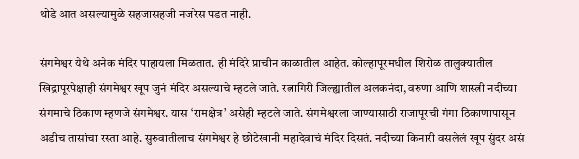थोडे आत असल्यामुळे सहजासहजी नजरेस पडत नाही.

संगमेश्वर येथे अनेक मंदिर पाहायला मिळतात. ही मंदिरे प्राचीन काळातील आहेत. कोल्हापूरमधील शिरोळ तालुक्यातील खिद्रापूरपेक्षाही संगमेश्वर खूप जुनं मंदिर असल्याचे म्हटले जाते. रत्नागिरी जिल्ह्यातील अलकनंदा, वरुणा आणि शास्त्री नदीच्या संगमाचे ठिकाण म्हणजे संगमेश्वर. यास ‘रामक्षेत्र’ असेही म्हटले जाते. संगमेश्वरला जाण्यासाठी राजापूरची गंगा ठिकाणापासून अडीच तासांचा रस्ता आहे. सुरुवातीलाच संगमेश्वर हे छोटेखानी महादेवाचं मंदिर दिसतं. नदीच्या किनारी वसलेलं खूप सुंदर असं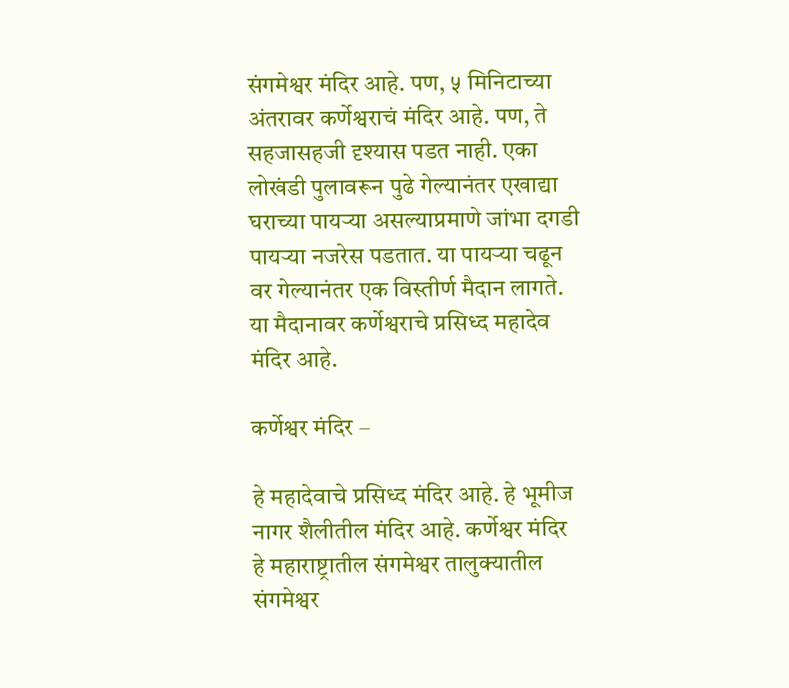संगमेश्वर मंदिर आहे. पण, ५ मिनिटाच्या अंतरावर कर्णेश्वराचं मंदिर आहे. पण, ते सहजासहजी दृश्यास पडत नाही. एका लोखंडी पुलावरून पुढे गेल्यानंतर एखाद्या घराच्या पायऱ्या असल्याप्रमाणे जांभा दगडी पायऱ्या नजरेस पडतात. या पायऱ्या चढून वर गेल्यानंतर एक विस्तीर्ण मैदान लागते. या मैदानावर कर्णेश्वराचे प्रसिध्द महादेव मंदिर आहे.

कर्णेश्वर मंदिर –

हे महादेवाचे प्रसिध्द मंदिर आहे. हे भूमीज नागर शैलीतील मंदिर आहे. कर्णेश्वर मंदिर हे महाराष्ट्रातील संगमेश्वर तालुक्यातील संगमेश्वर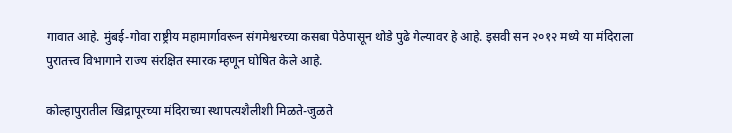गावात आहे. मुंबई-गोवा राष्ट्रीय महामार्गावरून संगमेश्वरच्या कसबा पेठेपासून थोडे पुढे गेल्यावर हे आहे. इसवी सन २०१२ मध्ये या मंदिराला पुरातत्त्व विभागाने राज्य संरक्षित स्मारक म्हणून घोषित केले आहे.

कोल्हापुरातील खिद्रापूरच्या मंदिराच्या स्थापत्यशैलीशी मिळते-जुळते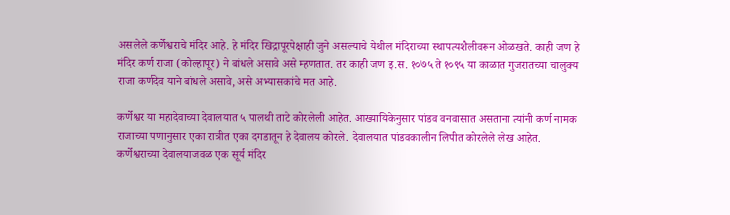असलेले कर्णेश्वराचे मंदिर आहे. हे मंदिर खिद्रापूरपेक्षाही जुने असल्याचे येथील मंदिराच्या स्थापत्यशैलीवरून ओळखते. काही जण हे मंदिर कर्ण राजा (कोल्हापूर) ने बांधले असावे असे म्हणतात. तर काही जण इ.स. १०७५ ते १०९५ या काळात गुजरातच्या चालुक्य राजा कर्णदेव याने बांधले असावे, असे अभ्यासकांचे मत आहे.

कर्णेश्वर या महादेवाच्या देवालयात ५ पालथी ताटे कोरलेली आहेत. आख्यायिकेनुसार पांडव वनवासात असताना त्यांनी कर्ण नामक राजाच्या पणानुसार एका रात्रीत एका दगडातून हे देवालय कोरले. देवालयात पांडवकालीन लिपीत कोरलेले लेख आहेत. कर्णेश्वराच्या देवालयाजवळ एक सूर्य मंदिर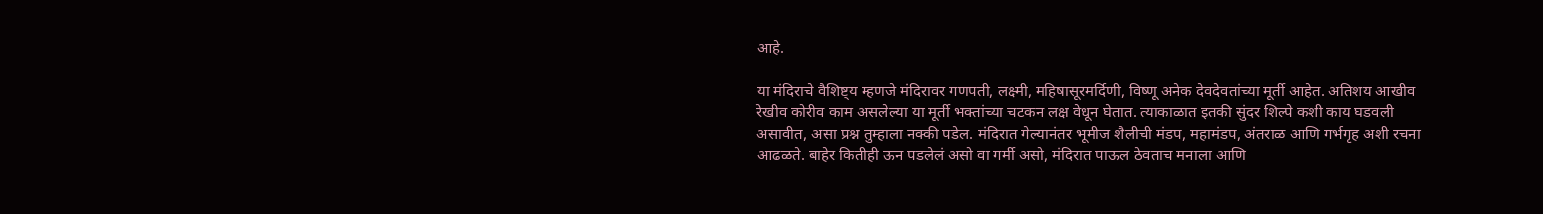आहे.

या मंदिराचे वैशिष्ट्य म्हणजे मंदिरावर गणपती, लक्ष्मी, महिषासूरमर्दिणी, विष्णू अनेक देवदेवतांच्या मूर्ती आहेत. अतिशय आखीव रेखीव कोरीव काम असलेल्या या मूर्ती भक्तांच्या चटकन लक्ष वेधून घेतात. त्याकाळात इतकी सुंदर शिल्पे कशी काय घडवली असावीत, असा प्रश्न तुम्हाला नक्की पडेल. मंदिरात गेल्यानंतर भूमीज शैलीची मंडप, महामंडप, अंतराळ आणि गर्भगृह अशी रचना आढळते. बाहेर कितीही ऊन पडलेलं असो वा गर्मी असो, मंदिरात पाऊल ठेवताच मनाला आणि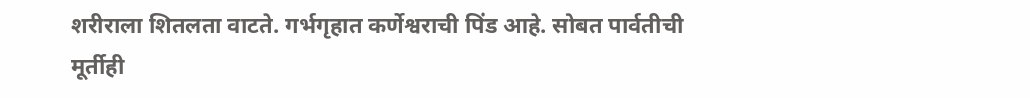शरीराला शितलता वाटते. गर्भगृहात कर्णेश्वराची पिंड आहे. सोबत पार्वतीची मूर्तीही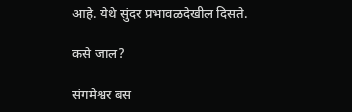आहे. येथे सुंदर प्रभावळदेखील दिसते.

कसे जाल?

संगमेश्वर बस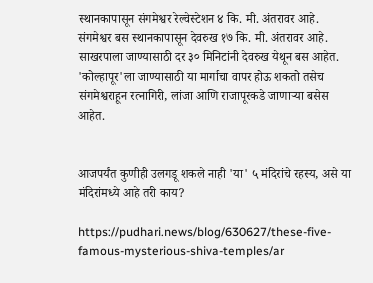स्थानकापासून संगमेश्वर रेल्वेस्टेशन ४ कि. मी. अंतरावर आहे. संगमेश्वर बस स्थानकापासून देवरुख १७ कि. मी. अंतरावर आहे. साखरपाला जाण्यासाठी दर ३० मिनिटांनी देवरुख येथून बस आहेत. 'कोल्हापूर'ला जाण्यासाठी या मार्गाचा वापर होऊ शकतो तसेच संगमेश्वराहून रत्‍नागिरी, लांजा आणि राजापूरकडे जाणाऱ्या बसेस आहेत.


आजपर्यंत कुणीही उलगडू शकले नाही 'या' ५ मंदिरांचे रहस्य, असे या मंदिरांमध्ये आहे तरी काय?

https://pudhari.news/blog/630627/these-five-famous-mysterious-shiva-temples/ar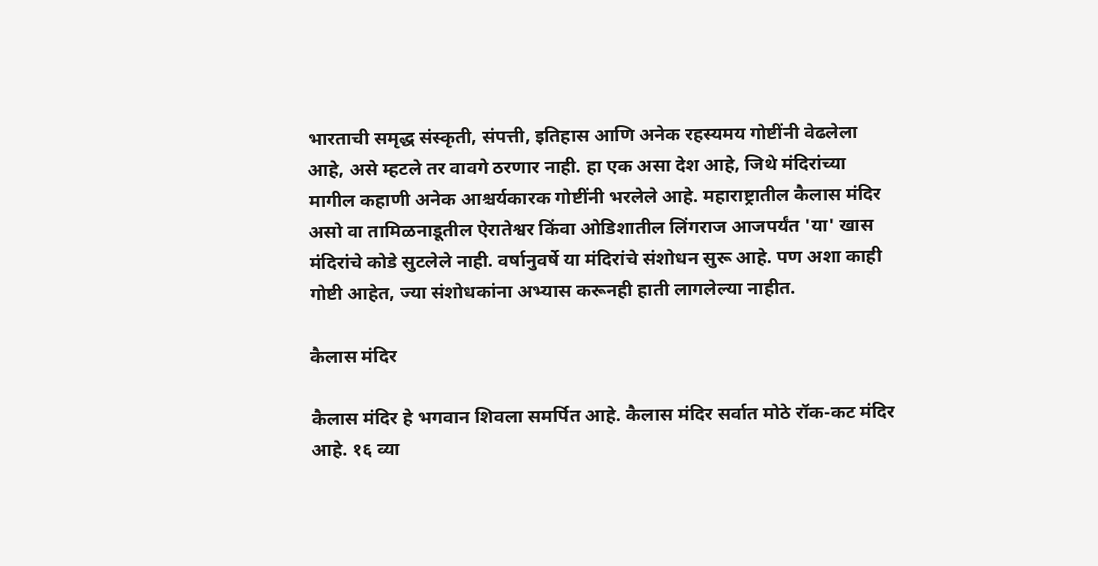भारताची समृद्ध संस्कृती, संपत्ती, इतिहास आणि अनेक रहस्यमय गोष्टींनी वेढलेला आहे, असे म्हटले तर वावगे ठरणार नाही. हा एक असा देश आहे, जिथे मंदिरांच्या मागील कहाणी अनेक आश्चर्यकारक गोष्टींनी भरलेले आहे. महाराष्ट्रातील कैलास मंदिर असो वा तामिळनाडूतील ऐरातेश्वर किंवा ओडिशातील लिंगराज आजपर्यंत 'या' खास मंदिरांचे कोडे सुटलेले नाही. वर्षानुवर्षे या मंदिरांचे संशोधन सुरू आहे. पण अशा काही गोष्टी आहेत, ज्या संशोधकांना अभ्यास करूनही हाती लागलेल्या नाहीत.

कैलास मंदिर

कैलास मंदिर हे भगवान शिवला समर्पित आहे. कैलास मंदिर सर्वात मोठे रॉक-कट मंदिर आहे. १६ व्या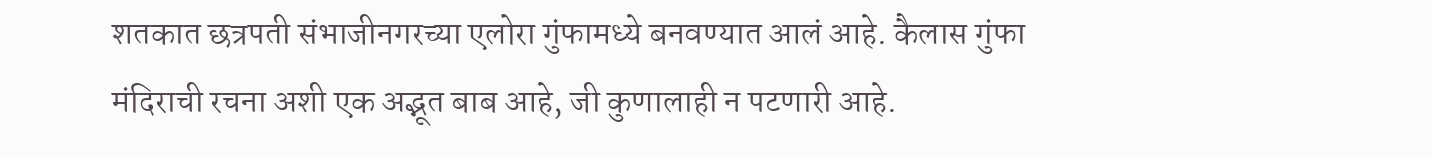शतकात छत्रपती संभाजीनगरच्या एलोरा गुंफामध्ये बनवण्यात आलं आहे. कैलास गुंफा मंदिराची रचना अशी एक अद्भूत बाब आहे, जी कुणालाही न पटणारी आहे.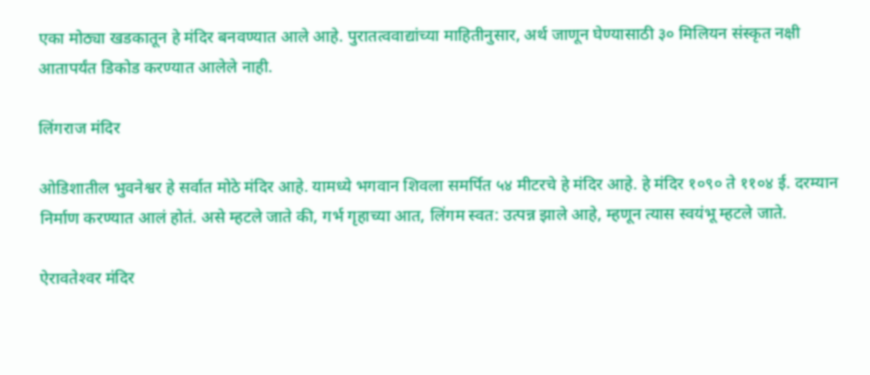एका मोठ्या खडकातून हे मंदिर बनवण्यात आले आहे. पुरातत्ववाद्यांच्या माहितीनुसार, अर्थ जाणून घेण्यासाठी ३० मिलियन संस्कृत नक्षी आतापर्यंत डिकोड करण्यात आलेले नाही.

लिंगराज मंदिर

ओडिशातील भुवनेश्वर हे सर्वात मोठे मंदिर आहे. यामध्ये भगवान शिवला समर्पित ५४ मीटरचे हे मंदिर आहे. हे मंदिर १०९० ते ११०४ ई. दरम्यान निर्माण करण्यात आलं होतं. असे म्हटले जाते की, गर्भ गृहाच्या आत, लिंगम स्वत: उत्पन्न झाले आहे, म्हणून त्यास स्वयंभू म्हटले जाते.

ऐरावतेश्‍वर मंदिर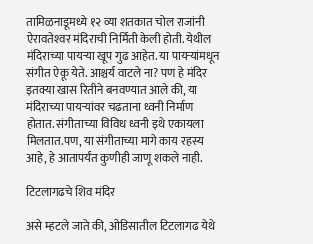तामिळनाडूमध्ये १२ व्या शतकात चोल राजांनी ऐरावतेश्‍वर मंदिराची निर्मिती केली होती. येथील मंदिराच्या पायऱ्या खूप गुढ आहेत. या पायऱ्यांमधून संगीत ऐकू येते. आश्चर्य वाटले ना? पण हे मंदिर इतक्या खास रितीने बनवण्यात आले की, या मंदिराच्या पायऱ्यांवर चढताना ध्वनी निर्माण होतात. संगीताच्या विविध ध्वनी इथे एकायला मिलतात.पण, या संगीताच्या मागे काय रहस्य आहे, हे आतापर्यंत कुणीही जाणू शकले नाही.

टिटलागढचे शिव मंदिर

असे म्हटले जाते की, ओडिसातील टिटलागढ येथे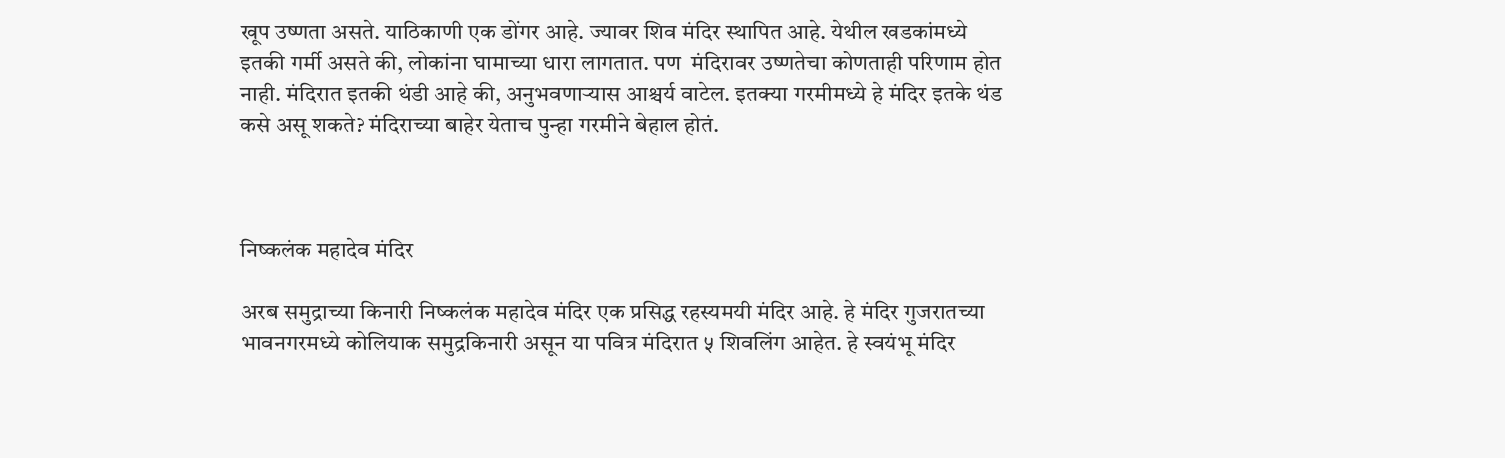खूप उष्णता असते. याठिकाणी एक डोंगर आहे. ज्यावर शिव मंदिर स्थापित आहे. येथील खडकांमध्ये इतकी गर्मी असते की, लोकांना घामाच्या धारा लागतात. पण  मंदिरावर उष्णतेचा कोणताही परिणाम होत नाही. मंदिरात इतकी थंडी आहे की, अनुभवणाऱ्यास आश्चर्य वाटेल. इतक्या गरमीमध्ये हे मंदिर इतके थंड कसे असू शकते? मंदिराच्या बाहेर येताच पुन्हा गरमीने बेहाल होतं.



निष्कलंक महादेव मंदिर

अरब समुद्राच्या किनारी निष्कलंक महादेव मंदिर एक प्रसिद्ध रहस्यमयी मंदिर आहे. हे मंदिर गुजरातच्या भावनगरमध्ये कोलियाक समुद्रकिनारी असून या पवित्र मंदिरात ५ शिवलिंग आहेत. हे स्वयंभू मंदिर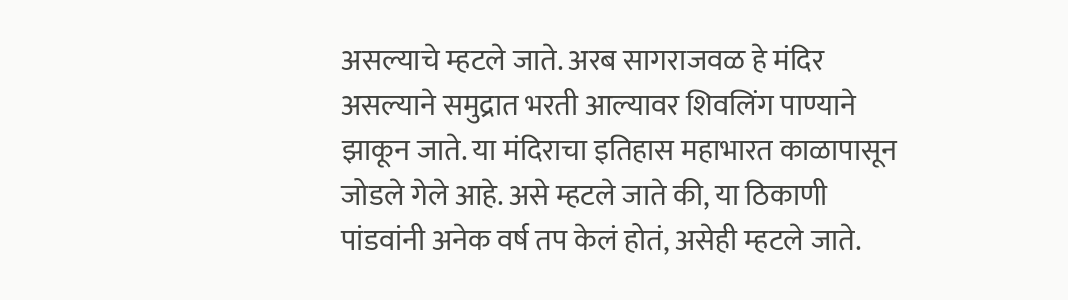असल्याचे म्हटले जाते. अरब सागराजवळ हे मंदिर असल्याने समुद्रात भरती आल्यावर शिवलिंग पाण्याने झाकून जाते. या मंदिराचा इतिहास महाभारत काळापासून जोडले गेले आहे. असे म्हटले जाते की, या ठिकाणी पांडवांनी अनेक वर्ष तप केलं होतं, असेही म्हटले जाते.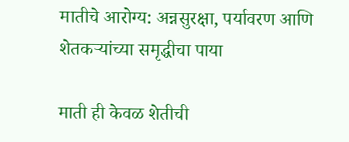मातीचे आरोग्य: अन्नसुरक्षा, पर्यावरण आणि शेतकऱ्यांच्या समृद्धीचा पाया

माती ही केवळ शेतीची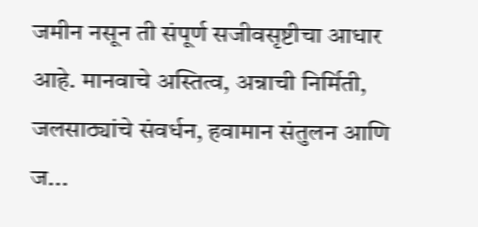जमीन नसून ती संपूर्ण सजीवसृष्टीचा आधार आहे. मानवाचे अस्तित्व, अन्नाची निर्मिती, जलसाठ्यांचे संवर्धन, हवामान संतुलन आणि ज...